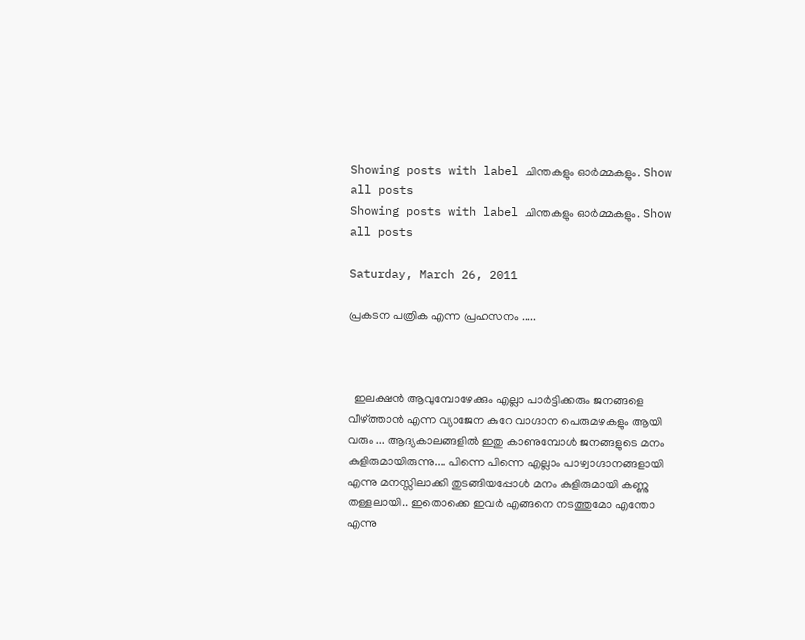Showing posts with label ചിന്തകളും ഓര്‍മ്മകളും. Show all posts
Showing posts with label ചിന്തകളും ഓര്‍മ്മകളും. Show all posts

Saturday, March 26, 2011

പ്രകടന പത്രിക എന്ന പ്രഹസനം .....



  ഇലക്ഷന്‍ ആവുമ്പോഴേക്കും എല്ലാ പാര്‍ട്ടിക്കരും ജനങ്ങളെ വീഴ്ത്താന്‍ എന്ന വ്യാജേന കുറേ വാഗ്ദാന പെരുമഴകളും ആയി വരും ... ആദ്യകാലങ്ങളില്‍ ഇതു കാണുമ്പോള്‍ ജനങ്ങളുടെ മനം കുളിരുമായിരുന്നു.... പിന്നെ പിന്നെ എല്ലാം പാഴ്വാഗ്ദാനങ്ങളായി എന്നു മനസ്സിലാക്കി തുടങ്ങിയപ്പോള്‍ മനം കുളിരുമായി കണ്ണു തള്ളലായി.. ഇതൊക്കെ ഇവര്‍ എങ്ങനെ നടത്തുമോ എന്തോ എന്നു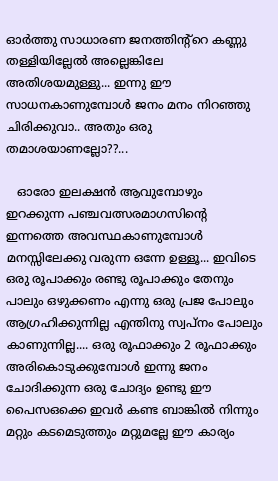ഓര്‍ത്തു സാധാരണ ജനത്തിന്‍റ്റെ കണ്ണു തള്ളിയില്ലേല്‍ അല്ലെങ്കിലേ അതിശയമുള്ളു... ഇന്നു ഈ സാധനകാണുമ്പോള്‍ ജനം മനം നിറഞ്ഞു ചിരിക്കുവാ.. അതും ഒരു തമാശയാണല്ലോ??...

   ഓരോ ഇലക്ഷന്‍ ആവുമ്പോഴും ഇറക്കുന്ന പഞ്ചവത്സരമാഗസിന്‍റെ ഇന്നത്തെ അവസ്ഥകാണുമ്പോള്‍ മനസ്സിലേക്കു വരുന്ന ഒന്നേ ഉള്ളൂ... ഇവിടെ ഒരു രൂപാക്കും രണ്ടു രൂപാക്കും തേനും പാലും ഒഴുക്കണം എന്നു ഒരു പ്രജ പോലും ആഗ്രഹിക്കുന്നില്ല എന്തിനു സ്വപ്നം പോലും കാണുന്നില്ല.... ഒരു രൂഫാക്കും 2 രൂഫാക്കും അരികൊടുക്കുമ്പോള്‍ ഇന്നു ജനം ചോദിക്കുന്ന ഒരു ചോദ്യം ഉണ്ടു ഈ പൈസഒക്കെ ഇവര്‍ കണ്ട ബാങ്കില്‍ നിന്നും മറ്റും കടമെടുത്തും മറ്റുമല്ലേ ഈ കാര്യം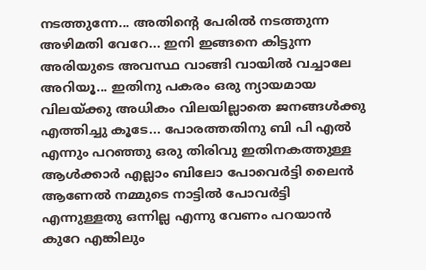നടത്തുന്നേ... അതിന്‍റെ പേരില്‍ നടത്തുന്ന അഴിമതി വേറേ... ഇനി ഇങ്ങനെ കിട്ടുന്ന അരിയുടെ അവസ്ഥ വാങ്ങി വായില്‍ വച്ചാലേ അറിയൂ... ഇതിനു പകരം ഒരു ന്യായമായ വിലയ്ക്കു അധികം വിലയില്ലാതെ ജനങ്ങള്‍ക്കു എത്തിച്ചു കൂടേ... പോരത്തതിനു ബി പി എല്‍ എന്നും പറഞ്ഞു ഒരു തിരിവു ഇതിനകത്തുള്ള ആള്‍ക്കാര്‍ എല്ലാം ബിലോ പോവെര്‍ട്ടി ലൈന്‍ ആണേല്‍ നമ്മുടെ നാട്ടില്‍ പോവര്‍ട്ടി എന്നുള്ളതു ഒന്നില്ല എന്നു വേണം പറയാന്‍ കുറേ എങ്കിലും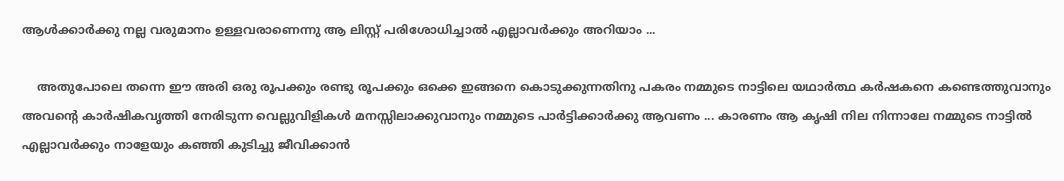ആള്‍ക്കാര്‍ക്കു നല്ല വരുമാനം ഉള്ളവരാണെന്നു ആ ലിസ്റ്റ് പരിശോധിച്ചാല്‍ എല്ലാവര്‍ക്കും അറിയാം ...

    അതുപോലെ തന്നെ ഈ അരി ഒരു രൂപക്കും രണ്ടു രൂപക്കും ഒക്കെ ഇങ്ങനെ കൊടുക്കുന്നതിനു പകരം നമ്മുടെ നാട്ടിലെ യഥാര്‍ത്ഥ കര്‍ഷകനെ കണ്ടെത്തുവാനും അവന്‍റെ കാര്‍ഷികവൃത്തി നേരിടുന്ന വെല്ലുവിളികള്‍ മനസ്സിലാക്കുവാനും നമ്മുടെ പാര്‍ട്ടിക്കാര്‍ക്കു ആവണം ... കാരണം ആ കൃഷി നില നിന്നാലേ നമ്മുടെ നാട്ടില്‍ എല്ലാവര്‍ക്കും നാളേയും കഞ്ഞി കുടിച്ചു ജീവിക്കാന്‍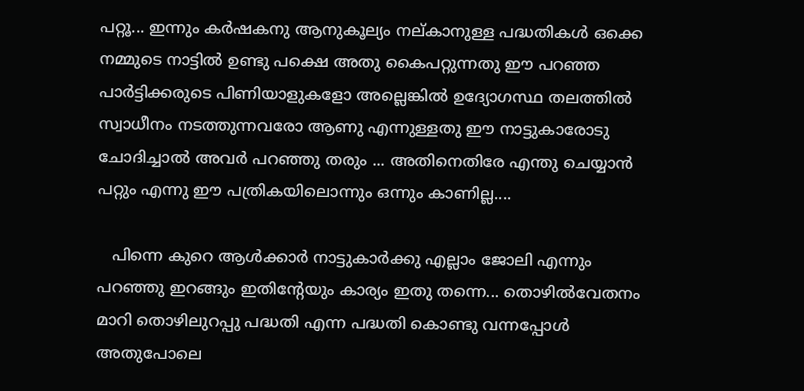പറ്റൂ... ഇന്നും കര്‍ഷകനു ആനുകൂല്യം നല്കാനുള്ള പദ്ധതികള്‍ ഒക്കെ നമ്മുടെ നാട്ടില്‍ ഉണ്ടു പക്ഷെ അതു കൈപറ്റുന്നതു ഈ പറഞ്ഞ പാര്‍ട്ടിക്കരുടെ പിണിയാളുകളോ അല്ലെങ്കില്‍ ഉദ്യോഗസ്ഥ തലത്തില്‍ സ്വാധീനം നടത്തുന്നവരോ ആണു എന്നുള്ളതു ഈ നാട്ടുകാരോടു ചോദിച്ചാല്‍ അവര്‍ പറഞ്ഞു തരും ... അതിനെതിരേ എന്തു ചെയ്യാന്‍ പറ്റും എന്നു ഈ പത്രികയിലൊന്നും ഒന്നും കാണില്ല....

   പിന്നെ കുറെ ആള്‍ക്കാര്‍ നാട്ടുകാര്‍ക്കു എല്ലാം ജോലി എന്നും പറഞ്ഞു ഇറങ്ങും ഇതിന്‍റേയും കാര്യം ഇതു തന്നെ... തൊഴില്‍വേതനം മാറി തൊഴിലുറപ്പു പദ്ധതി എന്ന പദ്ധതി കൊണ്ടു വന്നപ്പോള്‍ അതുപോലെ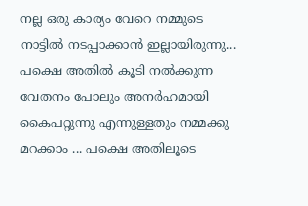നല്ല ഒരു കാര്യം വേറെ നമ്മുടെ നാട്ടില്‍ നടപ്പാക്കാന്‍ ഇല്ലായിരുന്നു... പക്ഷെ അതില്‍ കൂടി നല്‍ക്കുന്ന വേതനം പോലും അനര്‍ഹമായി കൈപറ്റുന്നു എന്നുള്ളതും നമ്മക്കു മറക്കാം ... പക്ഷെ അതിലൂടെ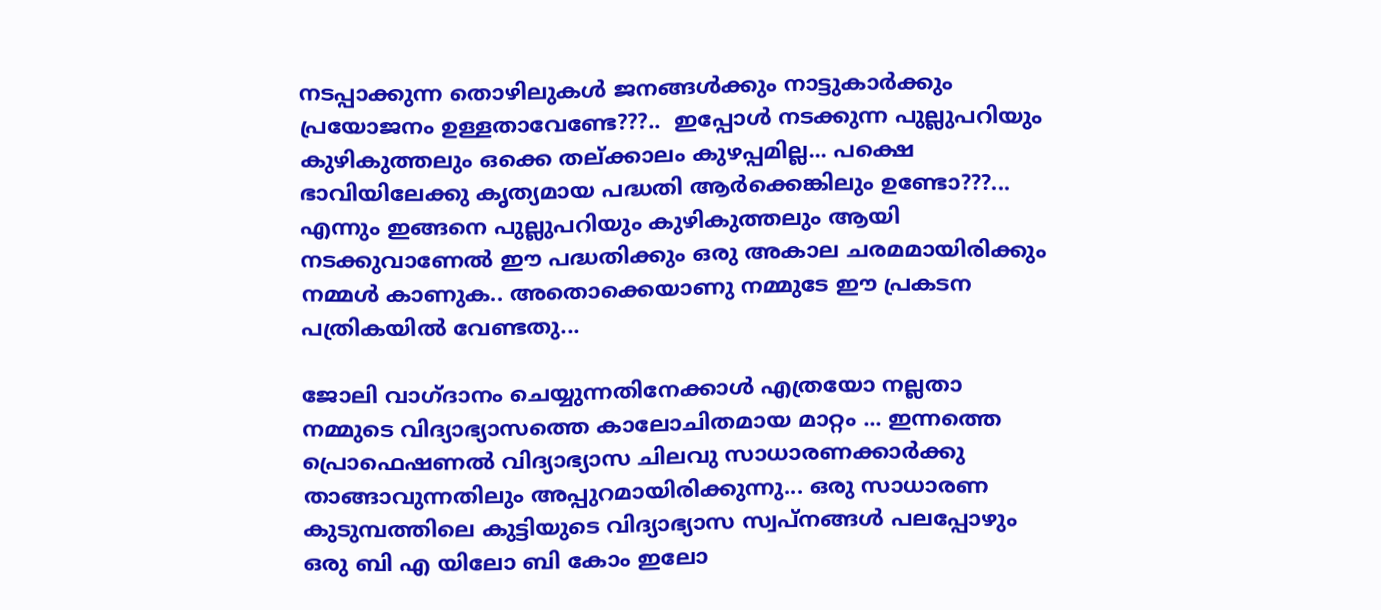നടപ്പാക്കുന്ന തൊഴിലുകള്‍ ജനങ്ങള്‍ക്കും നാട്ടുകാര്‍ക്കും പ്രയോജനം ഉള്ളതാവേണ്ടേ???..  ഇപ്പോള്‍ നടക്കുന്ന പുല്ലുപറിയും കുഴികുത്തലും ഒക്കെ തല്ക്കാലം കുഴപ്പമില്ല... പക്ഷെ ഭാവിയിലേക്കു കൃത്യമായ പദ്ധതി ആര്‍ക്കെങ്കിലും ഉണ്ടോ???... എന്നും ഇങ്ങനെ പുല്ലുപറിയും കുഴികുത്തലും ആയി നടക്കുവാണേല്‍ ഈ പദ്ധതിക്കും ഒരു അകാല ചരമമായിരിക്കും നമ്മള്‍ കാണുക.. അതൊക്കെയാണു നമ്മുടേ ഈ പ്രകടന പത്രികയില്‍ വേണ്ടതു...

ജോലി വാഗ്ദാനം ചെയ്യുന്നതിനേക്കാള്‍ എത്രയോ നല്ലതാ നമ്മുടെ വിദ്യാഭ്യാസത്തെ കാലോചിതമായ മാറ്റം ... ഇന്നത്തെ പ്രൊഫെഷണല്‍ വിദ്യാഭ്യാസ ചിലവു സാധാരണക്കാര്‍ക്കു താങ്ങാവുന്നതിലും അപ്പുറമായിരിക്കുന്നു... ഒരു സാധാരണ കുടുമ്പത്തിലെ കുട്ടിയുടെ വിദ്യാഭ്യാസ സ്വപ്നങ്ങള്‍ പലപ്പോഴും ഒരു ബി എ യിലോ ബി കോം ഇലോ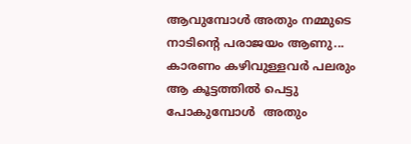ആവുമ്പോള്‍ അതും നമ്മുടെ നാടിന്‍റെ പരാജയം ആണു... കാരണം കഴിവുള്ളവര്‍ പലരും ആ കൂട്ടത്തില്‍ പെട്ടു പോകുമ്പോള്‍  അതും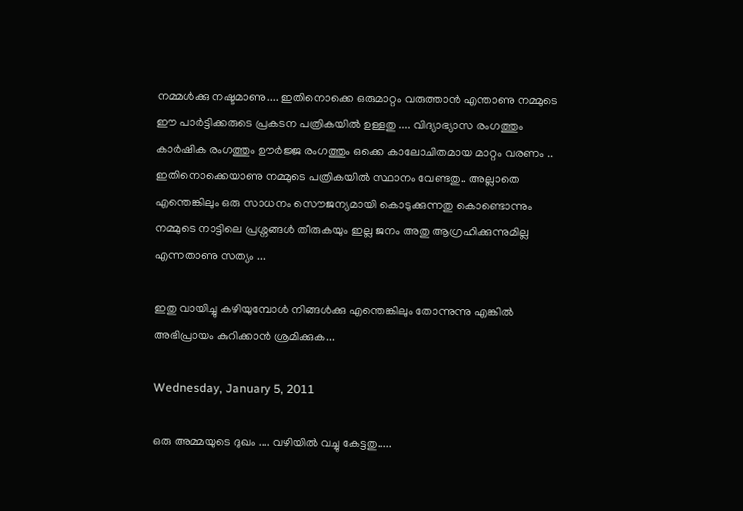നമ്മള്‍ക്കു നഷ്ടമാണു.... ഇതിനൊക്കെ ഒരുമാറ്റം വരുത്താന്‍ എന്താണു നമ്മുടെ ഈ പാര്‍ട്ടിക്കരുടെ പ്രകടന പത്രികയില്‍ ഉള്ളതു .... വിദ്യാഭ്യാസ രംഗത്തും കാര്‍ഷിക രംഗത്തും ഊര്‍ജ്ജ രംഗത്തും ഒക്കെ കാലോചിതമായ മാറ്റം വരണം .. ഇതിനൊക്കെയാണു നമ്മുടെ പത്രികയില്‍ സ്ഥാനം വേണ്ടതു.. അല്ലാതെ എന്തെങ്കിലും ഒരു സാധനം സൌജന്യമായി കൊടുക്കുന്നതു കൊണ്ടൊന്നും നമ്മുടെ നാട്ടിലെ പ്രശ്നങ്ങള്‍ തീരുകയും ഇല്ല ജനം അതു ആഗ്രഹിക്കുന്നുമില്ല എന്നതാണു സത്യം ...

ഇതു വായിച്ചു കഴിയുമ്പോള്‍ നിങ്ങള്‍ക്കു എന്തെങ്കിലും തോന്നുന്നു എങ്കില്‍ അഭിപ്രായം കുറിക്കാന്‍ ശ്രമിക്കുക...

Wednesday, January 5, 2011

ഒരു അമ്മയുടെ ദുഖം .... വഴിയില്‍ വച്ചു കേട്ടതു.....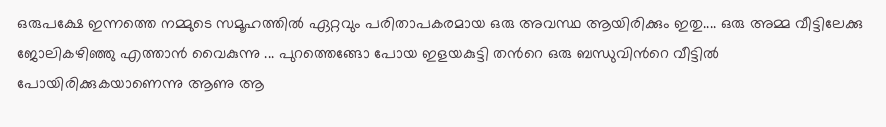ഒരുപക്ഷേ ഇന്നത്തെ നമ്മുടെ സമൂഹത്തില്‍ ഏറ്റവും പരിതാപകരമായ ഒരു അവസ്ഥ ആയിരിക്കും ഇതു.... ഒരു അമ്മ വീട്ടിലേക്കു ജോലികഴിഞ്ഞു എത്താന്‍ വൈകുന്നു ... പുറത്തെങ്ങോ പോയ ഇളയകുട്ടി തന്‍റെ ഒരു ബന്ധുവിന്‍റെ വീട്ടില്‍ പോയിരിക്കുകയാണെന്നു ആണു ആ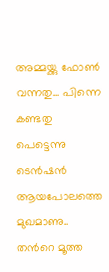അമ്മയ്ക്കു ഫോണ്‍ വന്നതു... പിന്നെ കണ്ടതു പെട്ടെന്നു ടെന്‍ഷന്‍ ആയപോലത്തെ മുഖമാണു.. തന്‍റെ മൂത്ത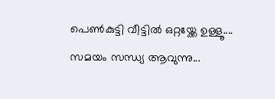പെണ്‍കുട്ടി വീട്ടില്‍ ഒറ്റയ്ക്കേ ഉള്ളൂ.... സമയം സന്ധ്യ ആവുന്നു...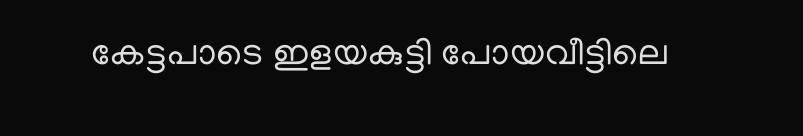കേട്ടപാടെ ഇളയകുട്ടി പോയവീട്ടിലെ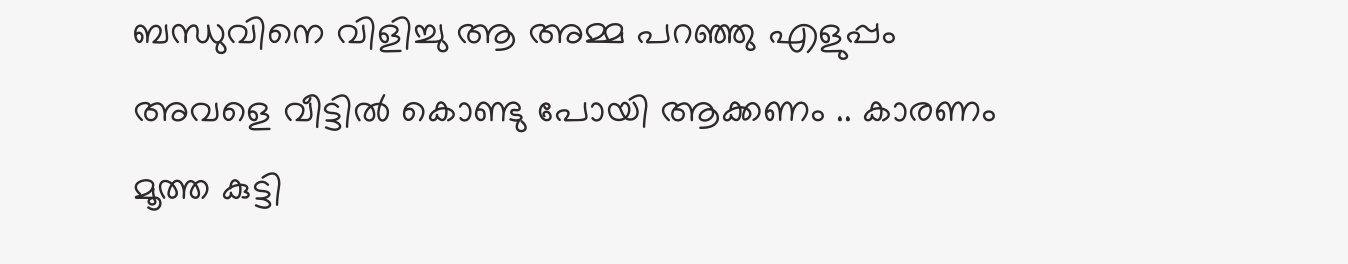ബന്ധുവിനെ വിളിച്ചു ആ അമ്മ പറഞ്ഞു എളുപ്പം അവളെ വീട്ടില്‍ കൊണ്ടു പോയി ആക്കണം .. കാരണം മൂത്ത കുട്ടി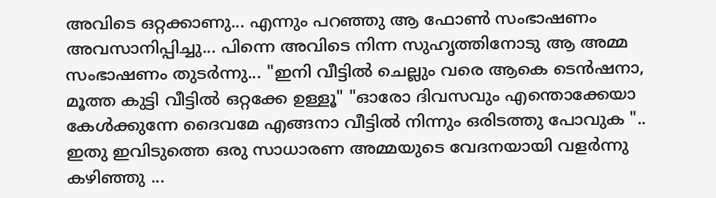അവിടെ ഒറ്റക്കാണു... എന്നും പറഞ്ഞു ആ ഫോണ്‍ സംഭാഷണം അവസാനിപ്പിച്ചു... പിന്നെ അവിടെ നിന്ന സുഹൃത്തിനോടു ആ അമ്മ സംഭാഷണം തുടര്‍ന്നു... "ഇനി വീട്ടില്‍ ചെല്ലും വരെ ആകെ ടെന്‍ഷനാ, മൂത്ത കുട്ടി വീട്ടില്‍ ഒറ്റക്കേ ഉള്ളൂ" "ഓരോ ദിവസവും എന്തൊക്കേയാ കേള്‍ക്കുന്നേ ദൈവമേ എങ്ങനാ വീട്ടില്‍ നിന്നും ഒരിടത്തു പോവുക ".. ഇതു ഇവിടുത്തെ ഒരു സാധാരണ അമ്മയുടെ വേദനയായി വളര്‍ന്നു കഴിഞ്ഞു ...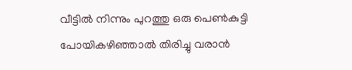വീട്ടില്‍ നിന്നും പുറത്തു ഒരു പെണ്‍കുട്ടി പോയികഴിഞ്ഞാല്‍ തിരിച്ചു വരാന്‍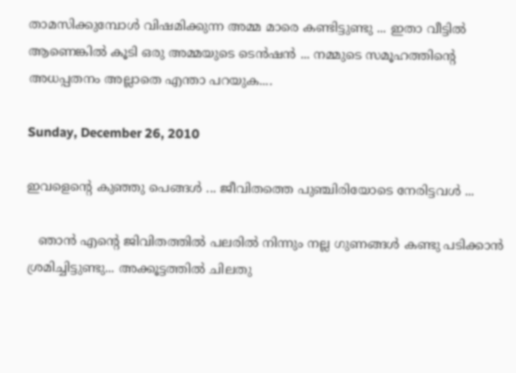താമസിക്കുമ്പോള്‍ വിഷമിക്കുന്ന അമ്മ മാരെ കണ്ടിട്ടുണ്ടു ... ഇതാ വീട്ടില്‍ ആണെങ്കില്‍ കൂടി ഒരു അമ്മയുടെ ടെന്‍ഷന്‍ ... നമ്മുടെ സമൂഹത്തിന്‍റെ അധപ്പതനം അല്ലാതെ എന്താ പറയുക....

Sunday, December 26, 2010

ഇവളെന്‍റെ കുഞ്ഞു പെങ്ങള്‍ ... ജീവിതത്തെ പുഞ്ചിരിയോടെ നേരിട്ടവള്‍ ...

   ഞാന്‍ എന്‍റെ ജിവിതത്തില്‍ പലരില്‍ നിന്നും നല്ല ഗുണങ്ങള്‍ കണ്ടു പടിക്കാന്‍ ശ്രമിച്ചിട്ടുണ്ടു... അക്കൂട്ടത്തില്‍ ചിലതു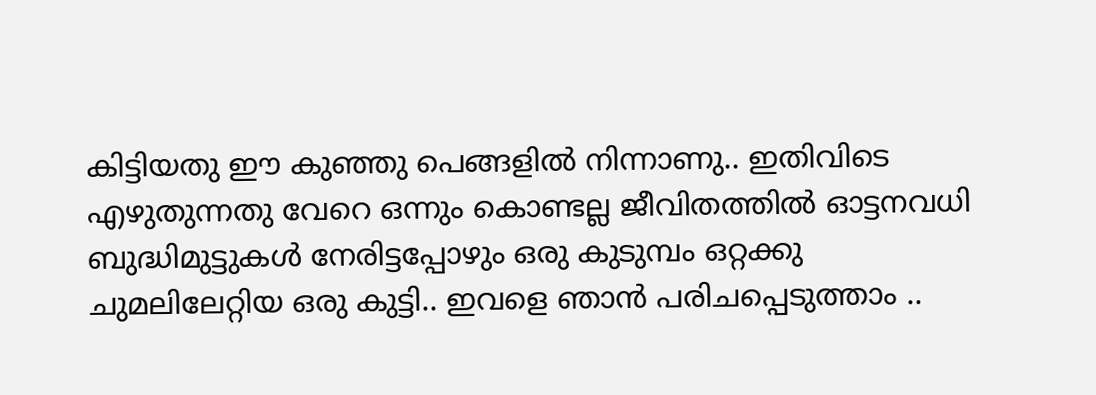കിട്ടിയതു ഈ കുഞ്ഞു പെങ്ങളില്‍ നിന്നാണു.. ഇതിവിടെ എഴുതുന്നതു വേറെ ഒന്നും കൊണ്ടല്ല ജീവിതത്തില്‍ ഓട്ടനവധി ബുദ്ധിമുട്ടുകള്‍ നേരിട്ടപ്പോഴും ഒരു കുടുമ്പം ഒറ്റക്കു ചുമലിലേറ്റിയ ഒരു കുട്ടി.. ഇവളെ ഞാന്‍ പരിചപ്പെടുത്താം ..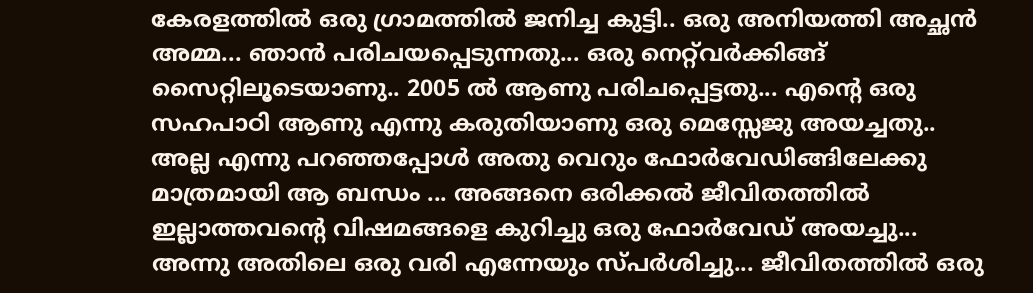കേരളത്തില്‍ ഒരു ഗ്രാമത്തില്‍ ജനിച്ച കുട്ടി.. ഒരു അനിയത്തി അച്ഛന്‍ അമ്മ... ഞാന്‍ പരിചയപ്പെടുന്നതു... ഒരു നെറ്റ്‌വര്‍ക്കിങ്ങ് സൈറ്റിലൂടെയാണു.. 2005 ല്‍ ആണു പരിചപ്പെട്ടതു... എന്‍റെ ഒരു സഹപാഠി ആണു എന്നു കരുതിയാണു ഒരു മെസ്സേജു അയച്ചതു.. അല്ല എന്നു പറഞ്ഞപ്പോള്‍ അതു വെറും ഫോര്‍വേഡിങ്ങിലേക്കു മാത്രമായി ആ ബന്ധം ... അങ്ങനെ ഒരിക്കല്‍ ജീവിതത്തില്‍ ഇല്ലാത്തവന്‍റെ വിഷമങ്ങളെ കുറിച്ചു ഒരു ഫോര്‍വേഡ് അയച്ചു... അന്നു അതിലെ ഒരു വരി എന്നേയും സ്പര്‍ശിച്ചു... ജീവിതത്തില്‍ ഒരു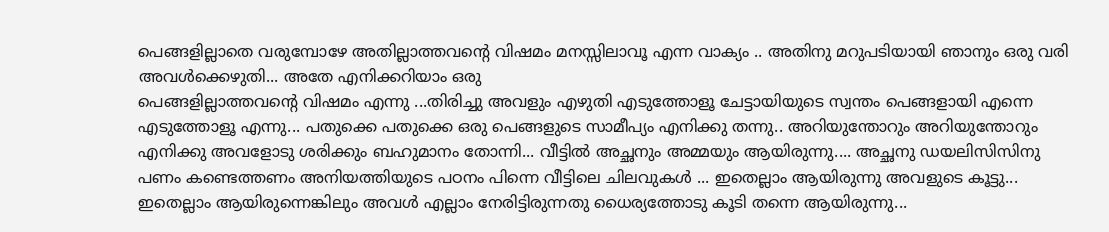പെങ്ങളില്ലാതെ വരുമ്പോഴേ അതില്ലാത്തവന്‍റെ വിഷമം മനസ്സിലാവൂ എന്ന വാക്യം .. അതിനു മറുപടിയായി ഞാനും ഒരു വരി അവള്‍ക്കെഴുതി... അതേ എനിക്കറിയാം ഒരു
പെങ്ങളില്ലാത്തവന്‍റെ വിഷമം എന്നു ...തിരിച്ചു അവളും എഴുതി എടുത്തോളൂ ചേട്ടായിയുടെ സ്വന്തം പെങ്ങളായി എന്നെ എടുത്തോളൂ എന്നു... പതുക്കെ പതുക്കെ ഒരു പെങ്ങളുടെ സാമീപ്യം എനിക്കു തന്നു.. അറിയുന്തോറും അറിയുന്തോറും എനിക്കു അവളോടു ശരിക്കും ബഹുമാനം തോന്നി... വീട്ടില്‍ അച്ഛനും അമ്മയും ആയിരുന്നു.... അച്ഛനു ഡയലിസിസിനു പണം കണ്ടെത്തണം അനിയത്തിയുടെ പഠനം പിന്നെ വീട്ടിലെ ചിലവുകള്‍ ... ഇതെല്ലാം ആയിരുന്നു അവളുടെ കൂട്ടു... ഇതെല്ലാം ആയിരുന്നെങ്കിലും അവള്‍ എല്ലാം നേരിട്ടിരുന്നതു ധൈര്യത്തോടു കൂടി തന്നെ ആയിരുന്നു...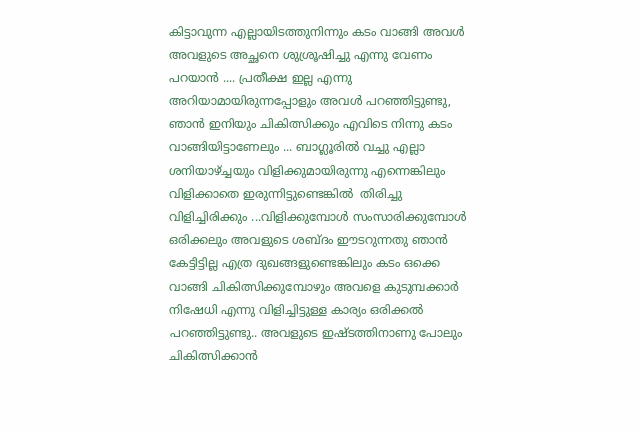കിട്ടാവുന്ന എല്ലായിടത്തുനിന്നും കടം വാങ്ങി അവള്‍ അവളുടെ അച്ഛനെ ശുശ്രൂഷിച്ചു എന്നു വേണം പറയാന്‍ .... പ്രതീക്ഷ ഇല്ല എന്നു അറിയാമായിരുന്നപ്പോളും അവള്‍ പറഞ്ഞിട്ടുണ്ടു, ഞാന്‍ ഇനിയും ചികിത്സിക്കും എവിടെ നിന്നു കടം വാങ്ങിയിട്ടാണേലും ... ബാഗ്ലൂരില്‍ വച്ചു എല്ലാ ശനിയാഴ്ച്ചയും വിളിക്കുമായിരുന്നു എന്നെങ്കിലും വിളിക്കാതെ ഇരുന്നിട്ടുണ്ടെങ്കില്‍  തിരിച്ചു വിളിച്ചിരിക്കും ...വിളിക്കുമ്പോള്‍ സംസാരിക്കുമ്പോള്‍ ഒരിക്കലും അവളുടെ ശബ്ദം ഈടറുന്നതു ഞാന്‍ കേട്ടിട്ടില്ല എത്ര ദുഖങ്ങളുണ്ടെങ്കിലും കടം ഒക്കെ വാങ്ങി ചികിത്സിക്കുമ്പോഴും അവളെ കുടുമ്പക്കാര്‍ നിഷേധി എന്നു വിളിച്ചിട്ടുള്ള കാര്യം ഒരിക്കല്‍ പറഞ്ഞിട്ടുണ്ടു.. അവളുടെ ഇഷ്ടത്തിനാണു പോലും ചികിത്സിക്കാന്‍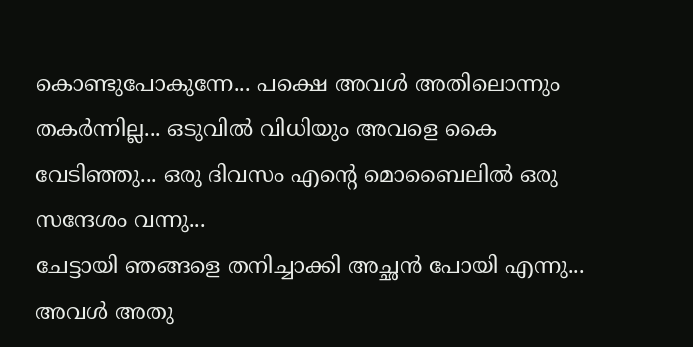കൊണ്ടുപോകുന്നേ... പക്ഷെ അവള്‍ അതിലൊന്നും തകര്‍ന്നില്ല... ഒടുവില്‍ വിധിയും അവളെ കൈ വേടിഞ്ഞു... ഒരു ദിവസം എന്‍റെ മൊബൈലില്‍ ഒരു സന്ദേശം വന്നു...
ചേട്ടായി ഞങ്ങളെ തനിച്ചാക്കി അച്ഛന്‍ പോയി എന്നു... അവള്‍ അതു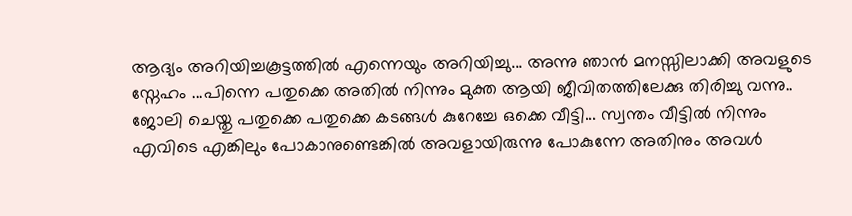ആദ്യം അറിയിച്ചകൂട്ടത്തില്‍ എന്നെയും അറിയിച്ചു... അന്നു ഞാന്‍ മനസ്സിലാക്കി അവളുടെ സ്നേഹം ...പിന്നെ പതുക്കെ അതില്‍ നിന്നും മുക്ത ആയി ജീവിതത്തിലേക്കു തിരിച്ചു വന്നു.. ജോലി ചെയ്തു പതുക്കെ പതുക്കെ കടങ്ങള്‍ കുറേച്ചേ ഒക്കെ വീട്ടി... സ്വന്തം വീട്ടില്‍ നിന്നും എവിടെ എങ്കിലും പോകാനുണ്ടെങ്കില്‍ അവളായിരുന്നു പോകുന്നേ അതിനും അവള്‍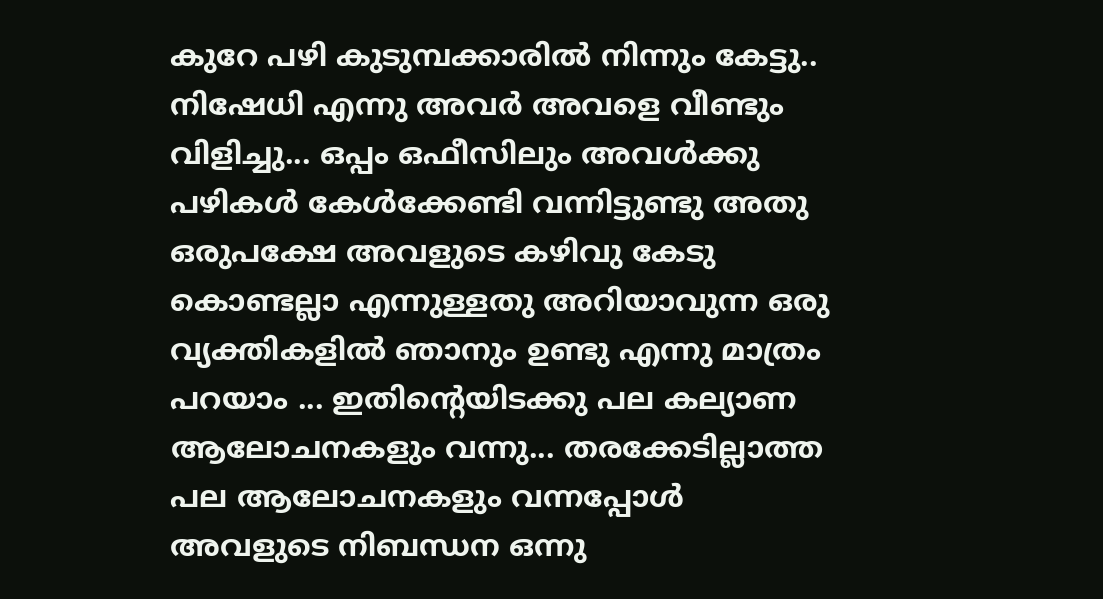കുറേ പഴി കുടുമ്പക്കാരില്‍ നിന്നും കേട്ടു.. നിഷേധി എന്നു അവര്‍ അവളെ വീണ്ടും വിളിച്ചു... ഒപ്പം ഒഫീസിലും അവള്‍ക്കു പഴികള്‍ കേള്‍ക്കേണ്ടി വന്നിട്ടുണ്ടു അതു ഒരുപക്ഷേ അവളുടെ കഴിവു കേടു കൊണ്ടല്ലാ എന്നുള്ളതു അറിയാവുന്ന ഒരു വ്യക്തികളില്‍ ഞാനും ഉണ്ടു എന്നു മാത്രം പറയാം ... ഇതിന്‍റെയിടക്കു പല കല്യാണ ആലോചനകളും വന്നു... തരക്കേടില്ലാത്ത പല ആലോചനകളും വന്നപ്പോള്‍ അവളുടെ നിബന്ധന ഒന്നു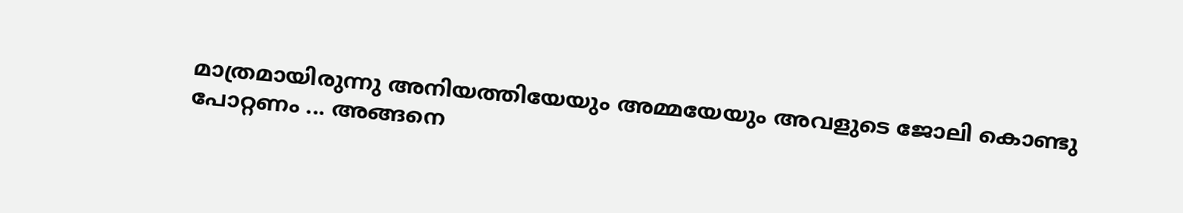മാത്രമായിരുന്നു അനിയത്തിയേയും അമ്മയേയും അവളുടെ ജോലി കൊണ്ടു പോറ്റണം ... അങ്ങനെ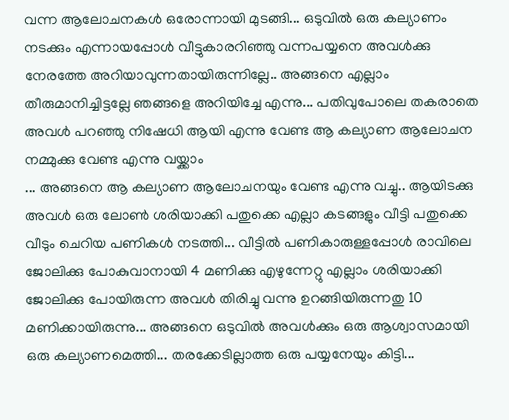വന്ന ആലോചനകള്‍ ഒരോന്നായി മുടങ്ങി... ഒടുവില്‍ ഒരു കല്യാണം നടക്കും എന്നായപ്പോള്‍ വീട്ടുകാരറിഞ്ഞു വന്നപയ്യനെ അവള്‍ക്കു നേരത്തേ അറിയാവുന്നതായിരുന്നില്ലേ.. അങ്ങനെ എല്ലാം തീരുമാനിച്ചിട്ടല്ലേ ഞങ്ങളെ അറിയിച്ചേ എന്നു... പതിവുപോലെ തകരാതെ അവള്‍ പറഞ്ഞു നിഷേധി ആയി എന്നു വേണ്ട ആ കല്യാണ ആലോചന നമ്മുക്കു വേണ്ട എന്നു വയ്ക്കാം
... അങ്ങനെ ആ കല്യാണ ആലോചനയും വേണ്ട എന്നു വച്ചു.. ആയിടക്കു അവള്‍ ഒരു ലോണ്‍ ശരിയാക്കി പതുക്കെ എല്ലാ കടങ്ങളും വീട്ടി പതുക്കെ വീടും ചെറിയ പണികള്‍ നടത്തി... വീട്ടില്‍ പണികാരുള്ളപ്പോള്‍ രാവിലെ ജോലിക്കു പോകുവാനായി 4 മണിക്കു എഴുന്നേറ്റു എല്ലാം ശരിയാക്കി ജോലിക്കു പോയിരുന്ന അവള്‍ തിരിച്ചു വന്നു ഉറങ്ങിയിരുന്നതു 10 മണിക്കായിരുന്നു... അങ്ങനെ ഒടുവില്‍ അവള്‍ക്കും ഒരു ആശ്വാസമായി ഒരു കല്യാണമെത്തി... തരക്കേടില്ലാത്ത ഒരു പയ്യനേയും കിട്ടി...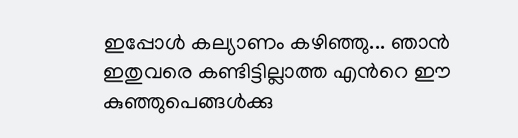ഇപ്പോള്‍ കല്യാണം കഴിഞ്ഞു... ഞാന്‍ ഇതുവരെ കണ്ടിട്ടില്ലാത്ത എന്‍റെ ഈ കുഞ്ഞുപെങ്ങള്‍ക്കു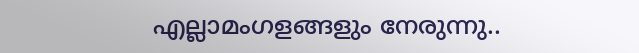എല്ലാമംഗളങ്ങളും നേരുന്നു..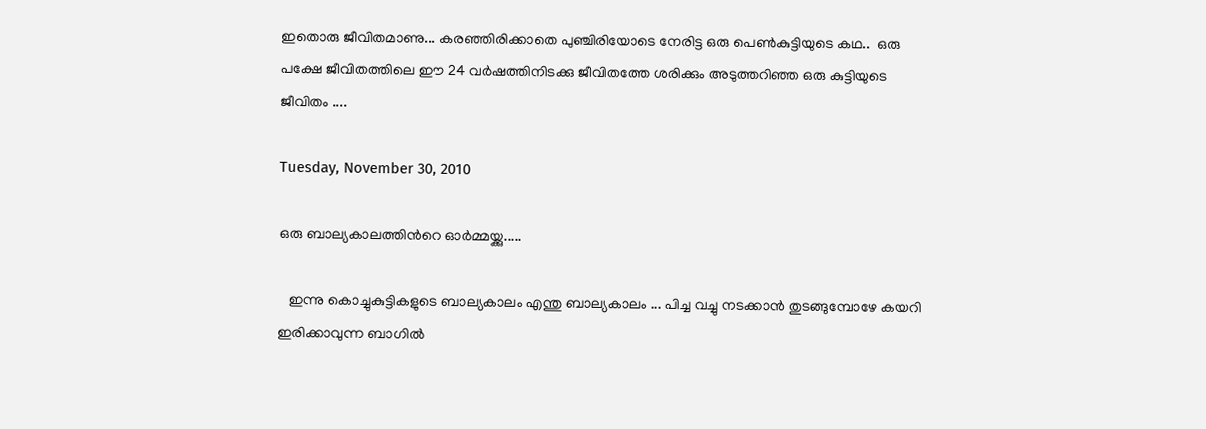ഇതൊരു ജീവിതമാണു... കരഞ്ഞിരിക്കാതെ പുഞ്ചിരിയോടെ നേരിട്ട ഒരു പെണ്‍കുട്ടിയുടെ കഥ..  ഒരു പക്ഷേ ജീവിതത്തിലെ ഈ 24 വര്‍ഷത്തിനിടക്കു ജീവിതത്തേ ശരിക്കും അടുത്തറിഞ്ഞ ഒരു കുട്ടിയുടെ ജീവിതം ....

Tuesday, November 30, 2010

ഒരു ബാല്യകാലത്തിന്‍റെ ഓര്‍മ്മയ്ക്കു.....

   ഇന്നു കൊച്ചുകുട്ടികളുടെ ബാല്യകാലം എന്തു ബാല്യകാലം ... പിച്ച വച്ചു നടക്കാന്‍ തുടങ്ങുമ്പോഴേ കയറി ഇരിക്കാവുന്ന ബാഗില്‍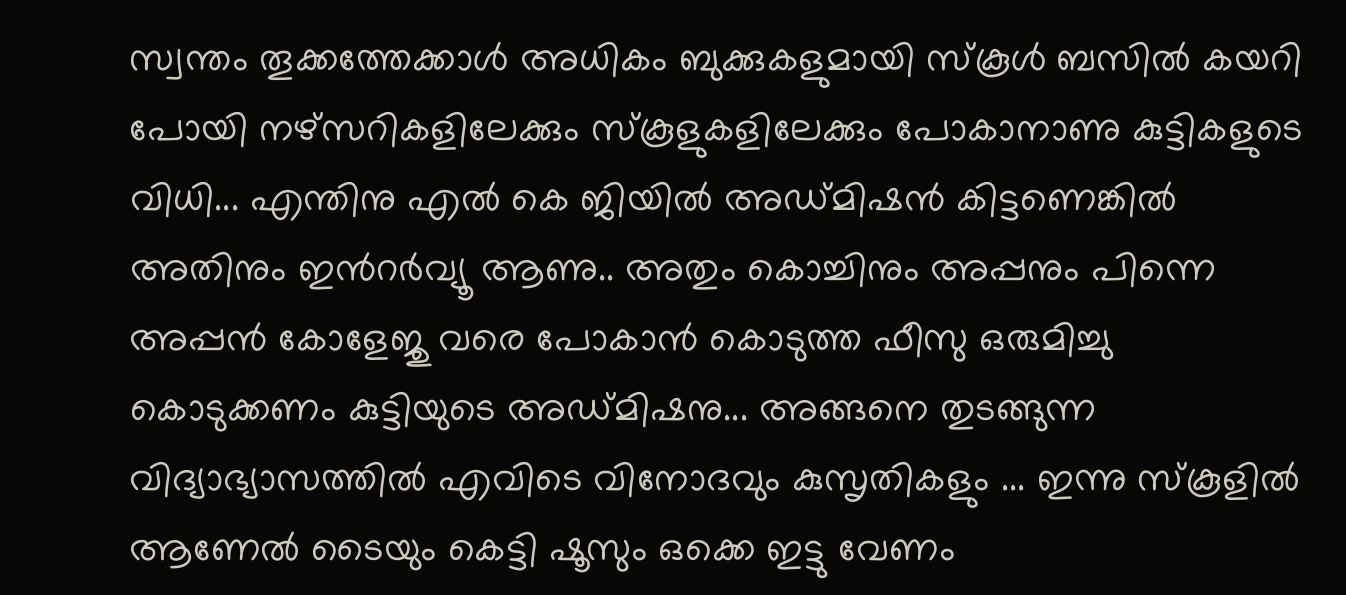സ്വന്തം തൂക്കത്തേക്കാള്‍ അധികം ബുക്കുകളുമായി സ്കൂള്‍ ബസില്‍ കയറി പോയി നഴ്സറികളിലേക്കും സ്കൂളുകളിലേക്കും പോകാനാണു കുട്ടികളുടെ വിധി... എന്തിനു എല്‍ കെ ജിയില്‍ അഡ്മിഷന്‍ കിട്ടണെങ്കില്‍ അതിനും ഇന്‍റര്‍വ്യൂ ആണു.. അതും കൊച്ചിനും അപ്പനും പിന്നെ അപ്പന്‍ കോളേജു വരെ പോകാന്‍ കൊടുത്ത ഫീസു ഒരുമിച്ചു കൊടുക്കണം കുട്ടിയുടെ അഡ്മിഷനു... അങ്ങനെ തുടങ്ങുന്ന വിദ്യാഭ്യാസത്തില്‍ എവിടെ വിനോദവും കുസൃതികളും ... ഇന്നു സ്കൂളില്‍ ആണേല്‍ ടൈയും കെട്ടി ഷൂസും ഒക്കെ ഇട്ടു വേണം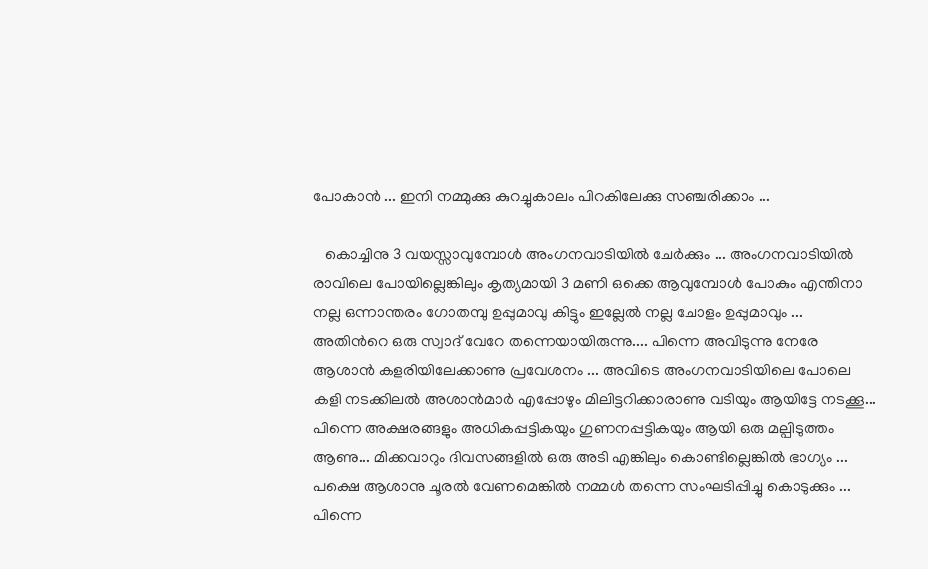പോകാന്‍ ... ഇനി നമ്മുക്കു കുറച്ചുകാലം പിറകിലേക്കു സഞ്ചരിക്കാം ...

   കൊച്ചിനു 3 വയസ്സാവുമ്പോള്‍ അംഗനവാടിയില്‍ ചേര്‍ക്കും ... അംഗനവാടിയില്‍ രാവിലെ പോയില്ലെങ്കിലും കൃത്യമായി 3 മണി ഒക്കെ ആവുമ്പോള്‍ പോകും എന്തിനാ നല്ല ഒന്നാന്തരം ഗോതമ്പു ഉപ്പുമാവു കിട്ടും ഇല്ലേല്‍ നല്ല ചോളം ഉപ്പുമാവും ... അതിന്‍റെ ഒരു സ്വാദ് വേറേ തന്നെയായിരുന്നു.... പിന്നെ അവിടുന്നു നേരേ ആശാന്‍ കളരിയിലേക്കാണു പ്രവേശനം ... അവിടെ അംഗനവാടിയിലെ പോലെ കളി നടക്കിലല്‍ അശാന്‍മാര്‍ എപ്പോഴും മിലിട്ടറിക്കാരാണു വടിയും ആയിട്ടേ നടക്കൂ... പിന്നെ അക്ഷരങ്ങളും അധികപ്പട്ടികയും ഗുണനപ്പട്ടികയും ആയി ഒരു മല്പിടുത്തം ആണു... മിക്കവാറും ദിവസങ്ങളില്‍ ഒരു അടി എങ്കിലും കൊണ്ടില്ലെങ്കില്‍ ഭാഗ്യം ... പക്ഷെ ആശാനു ചൂരല്‍ വേണമെങ്കില്‍ നമ്മള്‍ തന്നെ സംഘടിപ്പിച്ചു കൊടുക്കും ... പിന്നെ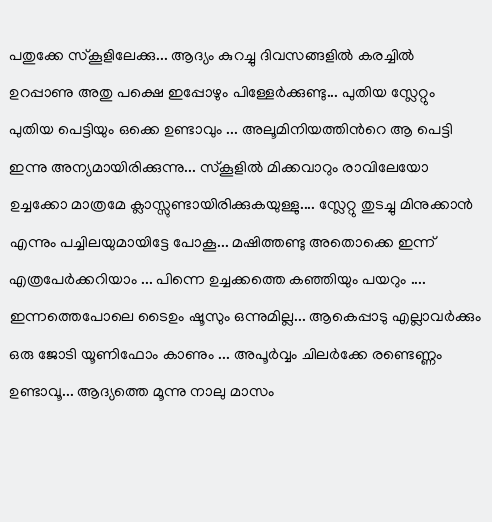പതുക്കേ സ്കൂളിലേക്കു... ആദ്യം കുറച്ചു ദിവസങ്ങളില്‍ കരച്ചില്‍ ഉറപ്പാണു അതു പക്ഷെ ഇപ്പോഴും പിള്ളേര്‍ക്കുണ്ടു... പുതിയ സ്ലേറ്റും പുതിയ പെട്ടിയും ഒക്കെ ഉണ്ടാവും ... അലൂമിനിയത്തിന്‍റെ ആ പെട്ടി ഇന്നു അന്യമായിരിക്കുന്നു... സ്കൂളില്‍ മിക്കവാറും രാവിലേയോ ഉച്ചക്കോ മാത്രമേ ക്ലാസ്സുണ്ടായിരിക്കുകയുള്ളു.... സ്ലേറ്റു തുടച്ചു മിനുക്കാന്‍ എന്നും പച്ചിലയുമായിട്ടേ പോകൂ... മഷിത്തണ്ടു അതൊക്കെ ഇന്ന് എത്രപേര്‍ക്കറിയാം ... പിന്നെ ഉച്ചക്കത്തെ കഞ്ഞിയും പയറും .... ഇന്നത്തെപോലെ ടൈഉം ഷൂസും ഒന്നുമില്ല... ആകെപ്പാടു എല്ലാവര്‍ക്കും ഒരു ജോടി യൂണിഫോം കാണും ... അപൂര്‍വ്വം ചിലര്‍ക്കേ രണ്ടെണ്ണം ഉണ്ടാവൂ... ആദ്യത്തെ മൂന്നു നാലു മാസം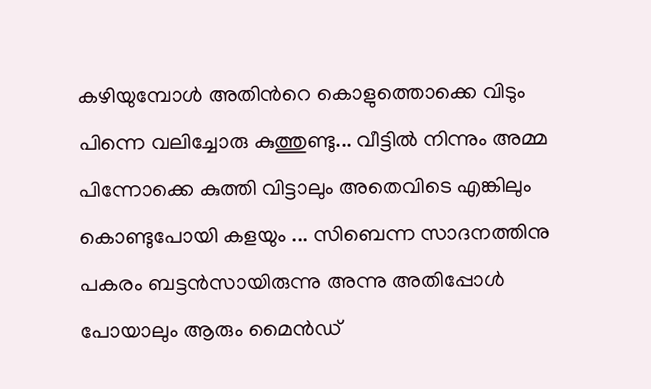കഴിയുമ്പോള്‍ അതിന്‍റെ കൊളുത്തൊക്കെ വിടും പിന്നെ വലിച്ചോരു കുത്തുണ്ടു... വീട്ടില്‍ നിന്നും അമ്മ പിന്നോക്കെ കുത്തി വിട്ടാലും അതെവിടെ എങ്കിലും കൊണ്ടുപോയി കളയും ... സിബെന്ന സാദനത്തിനു പകരം ബട്ടന്‍സായിരുന്നു അന്നു അതിപ്പോള്‍ പോയാലും ആരും മൈന്‍ഡ്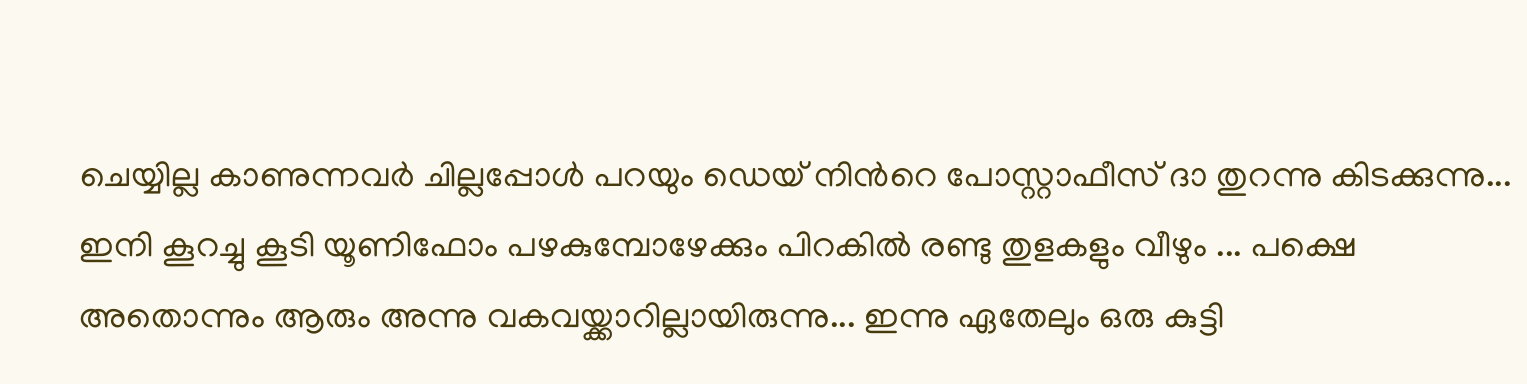ചെയ്യില്ല കാണുന്നവര്‍ ചില്ലപ്പോള്‍ പറയും ഡെയ് നിന്‍റെ പോസ്റ്റാഫീസ് ദാ തുറന്നു കിടക്കുന്നു... ഇനി കൂറച്ചു കൂടി യൂണിഫോം പഴകുമ്പോഴേക്കും പിറകില്‍ രണ്ടു തുളകളും വീഴും ... പക്ഷെ അതൊന്നും ആരും അന്നു വകവയ്ക്കാറില്ലായിരുന്നു... ഇന്നു ഏതേലും ഒരു കുട്ടി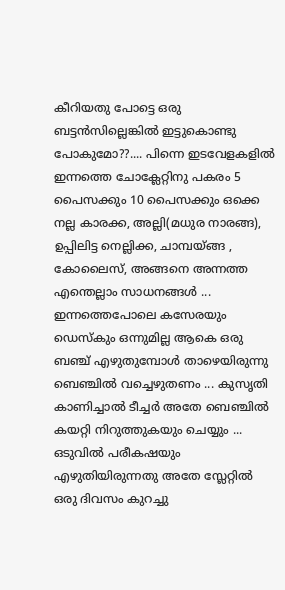കീറിയതു പോട്ടെ ഒരു ബട്ടന്‍സില്ലെങ്കില്‍ ഇട്ടുകൊണ്ടു പോകുമോ??.... പിന്നെ ഇടവേളകളില്‍ ഇന്നത്തെ ചോക്ലേറ്റിനു പകരം 5 പൈസക്കും 10 പൈസക്കും ഒക്കെ നല്ല കാരക്ക, അല്ലി(മധുര നാരങ്ങ), ഉപ്പിലിട്ട നെല്ലിക്ക, ചാമ്പയ്ങ്ങ , കോലൈസ്, അങ്ങനെ അന്നത്ത എന്തെല്ലാം സാധനങ്ങള്‍ ... ഇന്നത്തെപോലെ കസേരയും ഡെസ്കും ഒന്നുമില്ല ആകെ ഒരു ബഞ്ച് എഴുതുമ്പോള്‍ താഴെയിരുന്നു ബെഞ്ചില്‍ വച്ചെഴുതണം ... കുസൃതി കാണിച്ചാല്‍ ടീച്ചര്‍ അതേ ബെഞ്ചില്‍ കയറ്റി നിറുത്തുകയും ചെയ്യും ... ഒടുവില്‍ പരീകഷയും എഴുതിയിരുന്നതു അതേ സ്ലേറ്റില്‍ ഒരു ദിവസം കുറച്ചു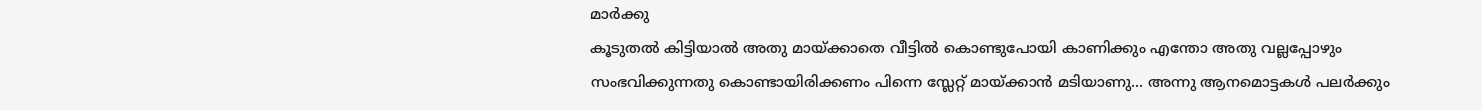മാര്‍ക്കു
കൂടുതല്‍ കിട്ടിയാല്‍ അതു മായ്ക്കാതെ വീട്ടില്‍ കൊണ്ടുപോയി കാണിക്കും എന്തോ അതു വല്ലപ്പോഴും സംഭവിക്കുന്നതു കൊണ്ടായിരിക്കണം പിന്നെ സ്ലേറ്റ് മായ്ക്കാന്‍ മടിയാണു... അന്നു ആനമൊട്ടകള്‍ പലര്‍ക്കും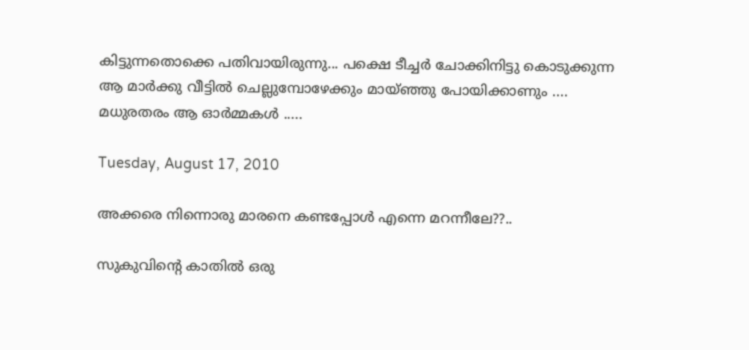കിട്ടുന്നതൊക്കെ പതിവായിരുന്നു... പക്ഷെ ടീച്ചര്‍ ചോക്കിനിട്ടു കൊടുക്കുന്ന ആ മാര്‍ക്കു വീട്ടില്‍ ചെല്ലുമ്പോഴേക്കും മായ്ഞ്ഞു പോയിക്കാണും .... മധുരതരം ആ ഓര്‍മ്മകള്‍ .....

Tuesday, August 17, 2010

അക്കരെ നിന്നൊരു മാരനെ കണ്ടപ്പോള്‍ എന്നെ മറന്നീലേ??..

സുകുവിന്‍റെ കാതില്‍ ഒരു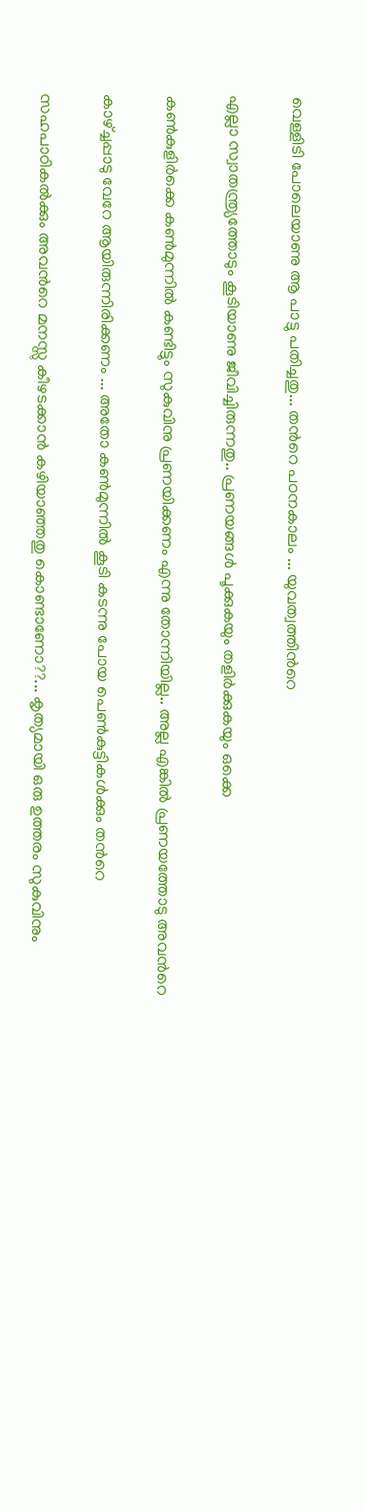വെള്ളിടി പോലെയാണു ആ പാട്ടു പതിച്ചതു... തന്‍റെ പഠനകാലം ... യുവത്വത്തിന്‍റെ

എല്ലാ സ്വാതന്ത്ര്യത്തോടും കൂടിയാണു ജീവിച്ചിരുന്നതു.. പ്രണയങ്ങള്‍ പൂക്കുകയും തളിര്‍ക്കുകയും ഒക്കെ

കണ്‍കുളിര്‍ക്കെ കണ്‍മുന്നില്‍ കണ്ടിട്ടും സുകുവിനു പ്രണയിക്കണം എന്നു തോന്നിയില്ല.. അല്ല എങ്കില്‍ പ്രണയത്തോടു അവന്‍റെ

കാഴ്ച്ചപ്പാടു വേറേ ആയിരുന്നിരിക്കണം ... അതോ കണ്‍മുന്നില്‍ കൂടി കടന്നു പോയ പെണ്‍കുട്ടികള്‍ക്കും തന്‍റെ

സഹപാഠികല്‍ക്കും അവന്‍റെ മനസ്സു കീഴടക്കാന്‍ കഴിയാഞ്ഞതു കൊണ്ടാണോ??... കൃത്യമായി ഒരു ഉത്തരം സുകുവിനും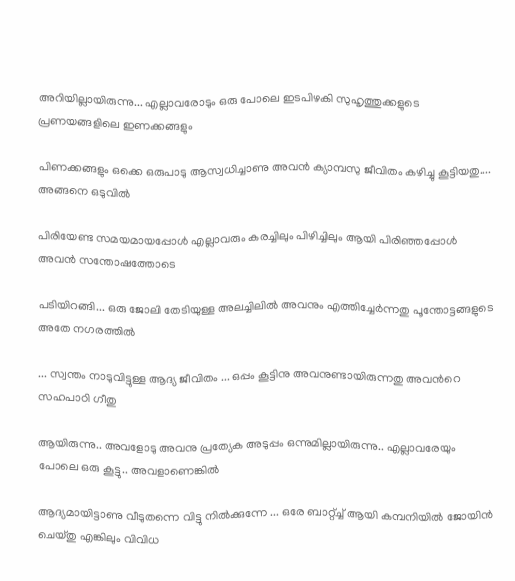അറിയില്ലായിരുന്നു... എല്ലാവരോടും ഒരു പോലെ ഇടപിഴകി സുഹൃത്തുക്കളുടെ പ്രണയങ്ങളിലെ ഇണക്കങ്ങളും

പിണക്കങ്ങളും ഒക്കെ ഒരുപാടു ആസ്വധിച്ചാണു അവന്‍ ക്യാമ്പസു ജീവിതം കഴിച്ചു കൂട്ടിയതു.... അങ്ങനെ ഒടുവില്‍

പിരിയേണ്ട സമയമായപ്പോള്‍ എല്ലാവരും കരച്ചിലും പിഴിച്ചിലും ആയി പിരിഞ്ഞപ്പോള്‍ അവന്‍ സന്തോഷത്തോടെ

പടിയിറങ്ങി... ഒരു ജോലി തേടിയുള്ള അലച്ചിലില്‍ അവനും എത്തിച്ചേര്‍ന്നതു പൂന്തോട്ടങ്ങളുടെ അതേ നഗരത്തില്‍

... സ്വന്തം നാടുവിട്ടുള്ള ആദ്യ ജീവിതം ... ഒപ്പം കൂട്ടിനു അവനുണ്ടായിരുന്നതു അവന്‍റെ സഹപാഠി ഗീതു

ആയിരുന്നു.. അവളോടു അവനു പ്രത്യേക അടുപ്പം ഒന്നുമില്ലായിരുന്നു.. എല്ലാവരേയും പോലെ ഒരു കൂട്ടു.. അവളാണെങ്കില്‍

ആദ്യമായിട്ടാണു വീടുതന്നെ വിട്ടു നില്‍ക്കുന്നേ ... ഒരേ ബാറ്റ്ച്ച് ആയി കമ്പനിയില്‍ ജോയിന്‍ ചെയ്തു എങ്കിലും വിവിധ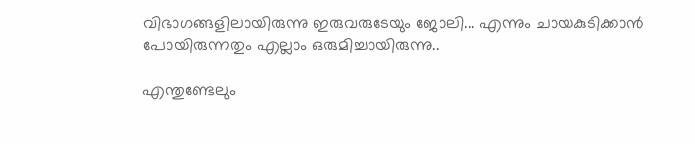വിഭാഗങ്ങളിലായിരുന്നു ഇരുവരുടേയും ജോലി... എന്നും ചായകുടിക്കാന്‍ പോയിരുന്നതും എല്ലാം ഒരുമിച്ചായിരുന്നു..

എന്തുണ്ടേലും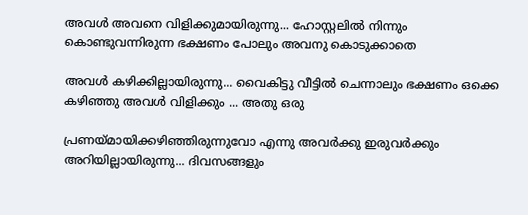അവള്‍ അവനെ വിളിക്കുമായിരുന്നു... ഹോസ്റ്റലില്‍ നിന്നും കൊണ്ടുവന്നിരുന്ന ഭക്ഷണം പോലും അവനു കൊടുക്കാതെ

അവള്‍ കഴിക്കില്ലായിരുന്നു... വൈകിട്ടു വീട്ടില്‍ ചെന്നാലും ഭക്ഷണം ഒക്കെ കഴിഞ്ഞു അവള്‍ വിളിക്കും ... അതു ഒരു

പ്രണയ്മായിക്കഴിഞ്ഞിരുന്നുവോ എന്നു അവര്‍ക്കു ഇരുവര്‍ക്കും അറിയില്ലായിരുന്നു... ദിവസങ്ങളും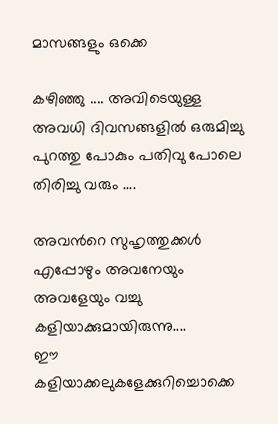മാസങ്ങളും ഒക്കെ

കഴിഞ്ഞു .... അവിടെയുള്ള അവധി ദിവസങ്ങളില്‍ ഒരുമിച്ചു പുറത്തു പോകും പതിവു പോലെ തിരിച്ചു വരും ....

അവന്‍റെ സുഹൃത്തുക്കള്‍ എപ്പോഴും അവനേയും അവളേയും വച്ചു കളിയാക്കുമായിരുന്നു....
ഈ കളിയാക്കലുകളേക്കുറിച്ചൊക്കെ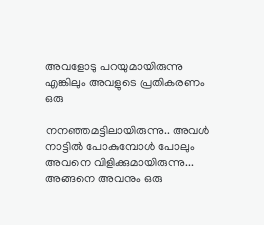അവളോടു പറയുമായിരുന്നു എങ്കിലും അവളുടെ പ്രതികരണം ഒരു

നനഞ്ഞമട്ടിലായിരുന്നു.. അവള്‍ നാട്ടില്‍ പോകുമ്പോള്‍ പോലും അവനെ വിളിക്കുമായിരുന്നു... അങ്ങനെ അവനും ഒരു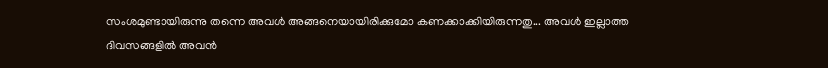സംശമുണ്ടായിരുന്നു തന്നെ അവള്‍ അങ്ങനെയായിരിക്കുമോ കണക്കാക്കിയിരുന്നതു... അവള്‍ ഇല്ലാത്ത ദിവസങ്ങളില്‍ അവന്‍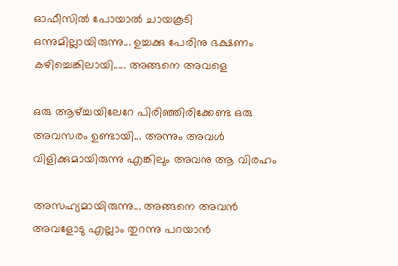ഓഫീസില്‍ പോയാല്‍ ചായകൂടി ഒന്നുമില്ലായിരുന്നു... ഉച്ചക്കു പേരിനു ഭക്ഷണം കഴിച്ചെങ്കിലായി..... അങ്ങനെ അവളെ

ഒരു ആഴ്ച്ചയിലേറേ പിരിഞ്ഞിരിക്കേണ്ട ഒരു അവസരം ഉണ്ടായി... അന്നും അവള്‍ വിളിക്കുമായിരുന്നു എങ്കിലും അവനു ആ വിരഹം

അസഹ്യമായിരുന്നു... അങ്ങനെ അവന്‍ അവളോടു എല്ലാം തുറന്നു പറയാന്‍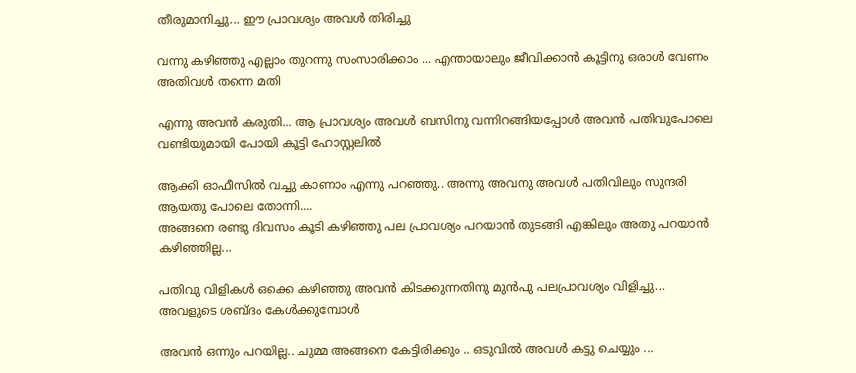തീരുമാനിച്ചു... ഈ പ്രാവശ്യം അവള്‍ തിരിച്ചു

വന്നു കഴിഞ്ഞു എല്ലാം തുറന്നു സംസാരിക്കാം ... എന്തായാലും ജീവിക്കാന്‍ കൂട്ടിനു ഒരാള്‍ വേണം അതിവള്‍ തന്നെ മതി

എന്നു അവന്‍ കരുതി... ആ പ്രാവശ്യം അവള്‍ ബസിനു വന്നിറങ്ങിയപ്പോള്‍ അവന്‍ പതിവുപോലെ വണ്ടിയുമായി പോയി കൂട്ടി ഹോസ്റ്റലില്‍

ആക്കി ഓഫീസില്‍ വച്ചു കാണാം എന്നു പറഞ്ഞു.. അന്നു അവനു അവള്‍ പതിവിലും സുന്ദരി ആയതു പോലെ തോന്നി....
അങ്ങനെ രണ്ടു ദിവസം കൂടി കഴിഞ്ഞു പല പ്രാവശ്യം പറയാന്‍ തുടങ്ങി എങ്കിലും അതു പറയാന്‍ കഴിഞ്ഞില്ല...

പതിവു വിളികള്‍ ഒക്കെ കഴിഞ്ഞു അവന്‍ കിടക്കുന്നതിനു മുന്‍പു പലപ്രാവശ്യം വിളിച്ചു... അവളുടെ ശബ്ദം കേള്‍ക്കുമ്പോള്‍

അവന്‍ ഒന്നും പറയില്ല.. ചുമ്മ അങ്ങനെ കേട്ടിരിക്കും .. ഒടുവില്‍ അവള്‍ കട്ടു ചെയ്യും ...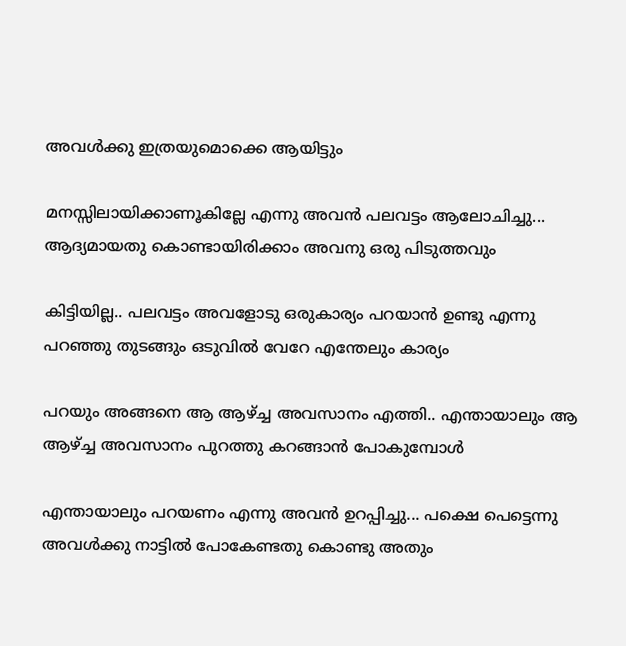അവള്‍ക്കു ഇത്രയുമൊക്കെ ആയിട്ടും

മനസ്സിലായിക്കാണൂകില്ലേ എന്നു അവന്‍ പലവട്ടം ആലോചിച്ചു... ആദ്യമായതു കൊണ്ടായിരിക്കാം അവനു ഒരു പിടുത്തവും

കിട്ടിയില്ല.. പലവട്ടം അവളോടു ഒരുകാര്യം പറയാന്‍ ഉണ്ടു എന്നു പറഞ്ഞു തുടങ്ങും ഒടുവില്‍ വേറേ എന്തേലും കാര്യം

പറയും അങ്ങനെ ആ ആഴ്ച്ച അവസാനം എത്തി.. എന്തായാലും ആ ആഴ്ച്ച അവസാനം പുറത്തു കറങ്ങാന്‍ പോകുമ്പോള്‍

എന്തായാലും പറയണം എന്നു അവന്‍ ഉറപ്പിച്ചു... പക്ഷെ പെട്ടെന്നു അവള്‍ക്കു നാട്ടില്‍ പോകേണ്ടതു കൊണ്ടു അതും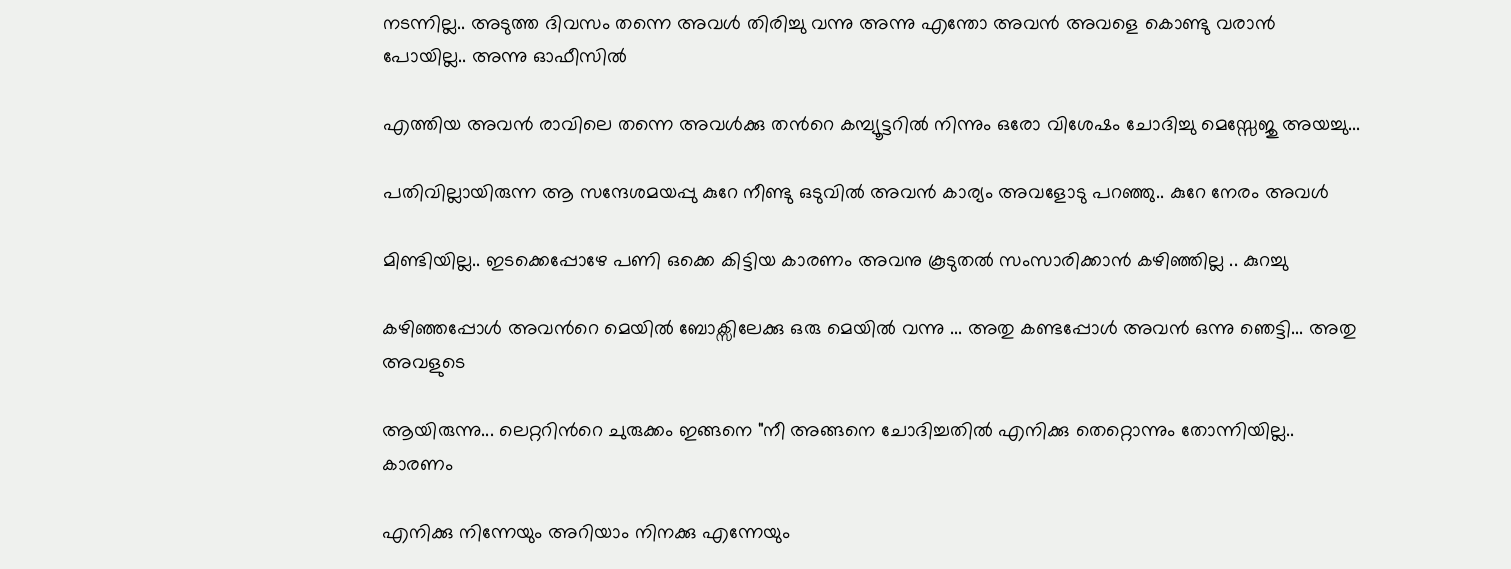നടന്നില്ല.. അടുത്ത ദിവസം തന്നെ അവള്‍ തിരിച്ചു വന്നു അന്നു എന്തോ അവന്‍ അവളെ കൊണ്ടു വരാന്‍ പോയില്ല.. അന്നു ഓഫീസില്‍

എത്തിയ അവന്‍ രാവിലെ തന്നെ അവള്‍ക്കു തന്‍റെ കമ്പ്യൂട്ടറില്‍ നിന്നും ഒരോ വിശേഷം ചോദിച്ചു മെസ്സേജു അയച്ചു...

പതിവില്ലായിരുന്ന ആ സന്ദേശമയപ്പു കുറേ നീണ്ടു ഒടുവില്‍ അവന്‍ കാര്യം അവളോടു പറഞ്ഞു.. കുറേ നേരം അവള്‍

മിണ്ടിയില്ല.. ഇടക്കെപ്പോഴേ പണി ഒക്കെ കിട്ടിയ കാരണം അവനു കൂടുതല്‍ സംസാരിക്കാന്‍ കഴിഞ്ഞില്ല .. കുറച്ചു

കഴിഞ്ഞപ്പോള്‍ അവന്‍റെ മെയില്‍ ബോക്സിലേക്കു ഒരു മെയില്‍ വന്നു ... അതു കണ്ടപ്പോള്‍ അവന്‍ ഒന്നു ഞെട്ടി... അതു അവളുടെ

ആയിരുന്നു... ലെറ്ററിന്‍റെ ചുരുക്കം ഇങ്ങനെ "നീ അങ്ങനെ ചോദിച്ചതില്‍ എനിക്കു തെറ്റൊന്നും തോന്നിയില്ല.. കാരണം

എനിക്കു നിന്നേയും അറിയാം നിനക്കു എന്നേയും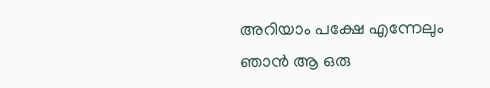അറിയാം പക്ഷേ എന്നേലും ഞാന്‍ ആ ഒരു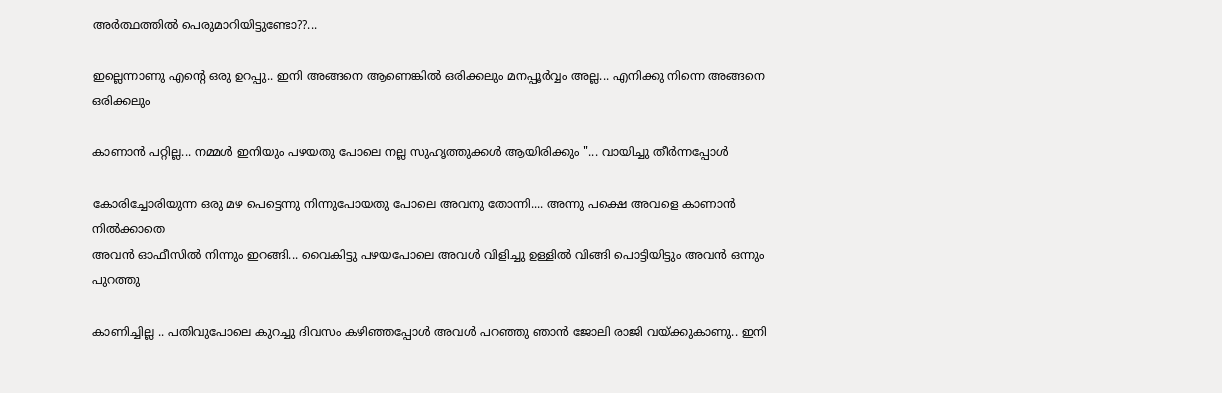അര്‍ത്ഥത്തില്‍ പെരുമാറിയിട്ടുണ്ടോ??...

ഇല്ലെന്നാണു എന്‍റെ ഒരു ഉറപ്പു.. ഇനി അങ്ങനെ ആണെങ്കില്‍ ഒരിക്കലും മനപ്പൂര്‍വ്വം അല്ല... എനിക്കു നിന്നെ അങ്ങനെ ഒരിക്കലും

കാണാന്‍ പറ്റില്ല... നമ്മള്‍ ഇനിയും പഴയതു പോലെ നല്ല സുഹൃത്തുക്കള്‍ ആയിരിക്കും "... വായിച്ചു തീര്‍ന്നപ്പോള്‍

കോരിച്ചോരിയുന്ന ഒരു മഴ പെട്ടെന്നു നിന്നുപോയതു പോലെ അവനു തോന്നി.... അന്നു പക്ഷെ അവളെ കാണാന്‍ നില്‍ക്കാതെ
അവന്‍ ഓഫീസില്‍ നിന്നും ഇറങ്ങി... വൈകിട്ടു പഴയപോലെ അവള്‍ വിളിച്ചു ഉള്ളില്‍ വിങ്ങി പൊട്ടിയിട്ടും അവന്‍ ഒന്നും പുറത്തു

കാണിച്ചില്ല .. പതിവുപോലെ കുറച്ചു ദിവസം കഴിഞ്ഞപ്പോള്‍ അവള്‍ പറഞ്ഞു ഞാന്‍ ജോലി രാജി വയ്ക്കുകാണു.. ഇനി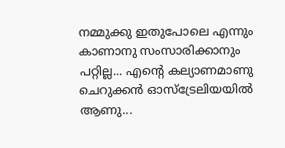നമ്മുക്കു ഇതുപോലെ എന്നും കാണാനു സംസാരിക്കാനും പറ്റില്ല... എന്‍റെ കല്യാണമാണു ചെറുക്കന്‍ ഓസ്ട്രേലിയയില്‍ ആണു...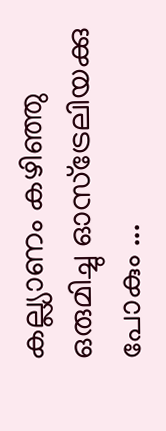കല്ല്യാണം കഴിഞ്ഞു ഒരുമിച്ചു ഓസ്ട്രേലിയക്കു പോകും ...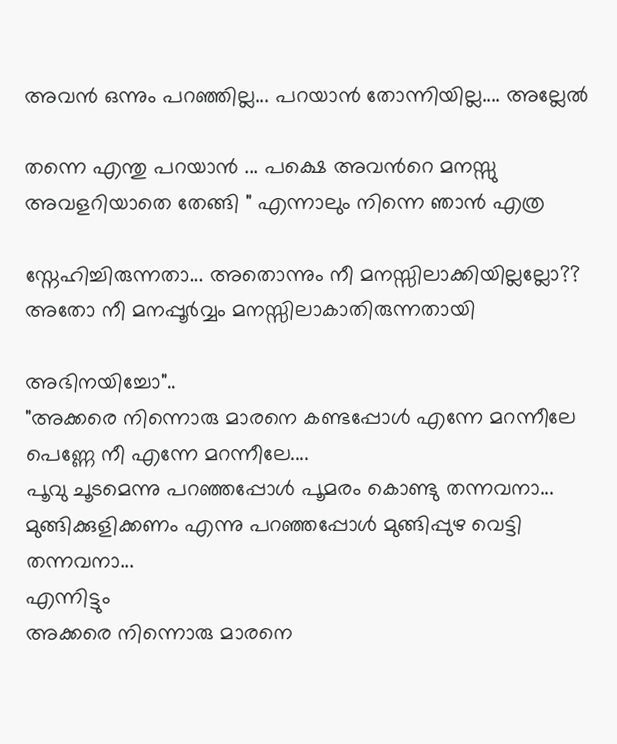അവന്‍ ഒന്നും പറഞ്ഞില്ല... പറയാന്‍ തോന്നിയില്ല.... അല്ലേല്‍

തന്നെ എന്തു പറയാന്‍ ... പക്ഷെ അവന്‍റെ മനസ്സു അവളറിയാതെ തേങ്ങി " എന്നാലും നിന്നെ ഞാന്‍ എത്ര

സ്നേഹിച്ചിരുന്നതാ... അതൊന്നും നീ മനസ്സിലാക്കിയില്ലല്ലോ?? അതോ നീ മനപ്പൂര്‍വ്വം മനസ്സിലാകാതിരുന്നതായി

അഭിനയിച്ചോ"..
"അക്കരെ നിന്നൊരു മാരനെ കണ്ടപ്പോള്‍ എന്നേ മറന്നീലേ പെണ്ണേ നീ എന്നേ മറന്നീലേ....
പൂവു ചൂടമെന്നു പറഞ്ഞപ്പോള്‍ പൂമരം കൊണ്ടു തന്നവനാ...
മുങ്ങിക്കുളിക്കണം എന്നു പറഞ്ഞപ്പോള്‍ മുങ്ങിപ്പുഴ വെട്ടി തന്നവനാ...
എന്നിട്ടും
അക്കരെ നിന്നൊരു മാരനെ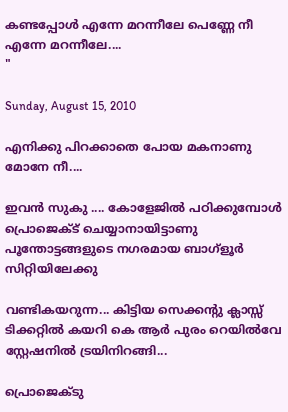കണ്ടപ്പോള്‍ എന്നേ മറന്നീലേ പെണ്ണേ നീ എന്നേ മറന്നീലേ....
"

Sunday, August 15, 2010

എനിക്കു പിറക്കാതെ പോയ മകനാണു മോനേ നീ....

ഇവന്‍ സുകു .... കോളേജില്‍ പഠിക്കുമ്പോള്‍ പ്രൊജെക്ട് ചെയ്യാനായിട്ടാണു പൂന്തോട്ടങ്ങളുടെ നഗരമായ ബാഗ്ളൂര്‍ സിറ്റിയിലേക്കു

വണ്ടികയറുന്ന... കിട്ടിയ സെക്കന്‍റു ക്ലാസ്സ് ടിക്കറ്റില്‍ കയറി കെ ആര്‍ പുരം റെയില്‍വേ സ്റ്റേഷനില്‍ ട്രയിനിറങ്ങി...

പ്രൊജെക്ടു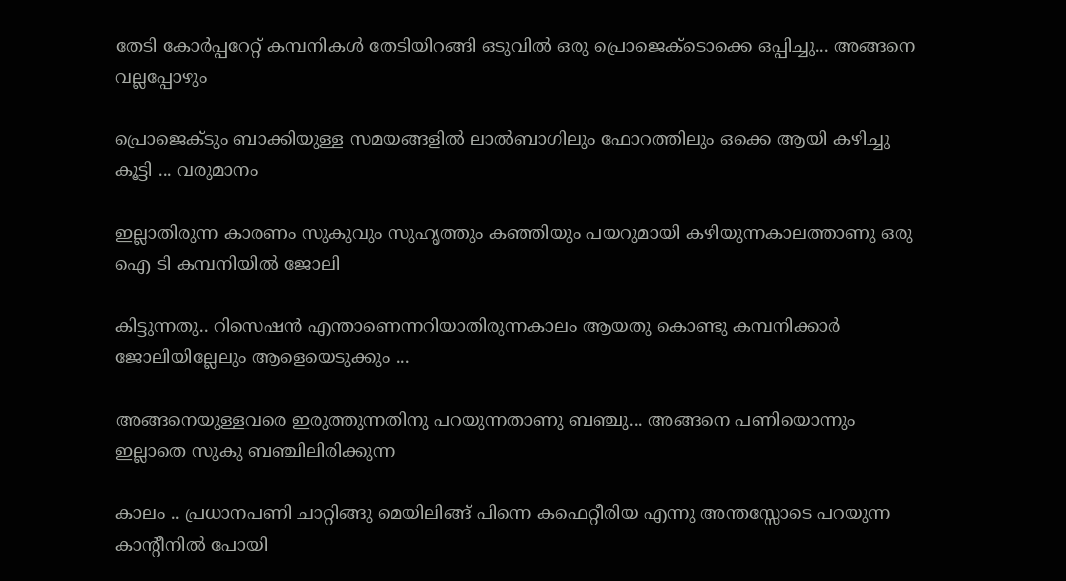തേടി കോര്‍പ്പറേറ്റ് കമ്പനികള്‍ തേടിയിറങ്ങി ഒടുവില്‍ ഒരു പ്രൊജെക്ടൊക്കെ ഒപ്പിച്ചു... അങ്ങനെ വല്ലപ്പോഴും

പ്രൊജെക്ടും ബാക്കിയുള്ള സമയങ്ങളില്‍ ലാല്‍ബാഗിലും ഫോറത്തിലും ഒക്കെ ആയി കഴിച്ചു കൂട്ടി ... വരുമാനം

ഇല്ലാതിരുന്ന കാരണം സുകുവും സുഹൃത്തും കഞ്ഞിയും പയറുമായി കഴിയുന്നകാലത്താണു ഒരു ഐ ടി കമ്പനിയില്‍ ജോലി

കിട്ടുന്നതു.. റിസെഷന്‍ എന്താണെന്നറിയാതിരുന്നകാലം ആയതു കൊണ്ടു കമ്പനിക്കാര്‍ ജോലിയില്ലേലും ആളെയെടുക്കും ...

അങ്ങനെയുള്ളവരെ ഇരുത്തുന്നതിനു പറയുന്നതാണു ബഞ്ചു... അങ്ങനെ പണിയൊന്നും ഇല്ലാതെ സുകു ബഞ്ചിലിരിക്കുന്ന

കാലം .. പ്രധാനപണി ചാറ്റിങ്ങു മെയിലിങ്ങ് പിന്നെ കഫെറ്റീരിയ എന്നു അന്തസ്സോടെ പറയുന്ന കാന്‍റീനില്‍ പോയി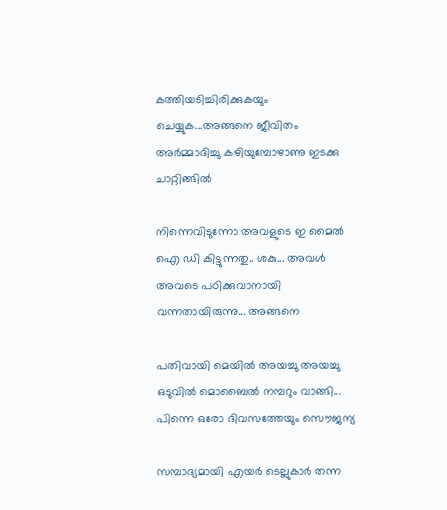കത്തിയടിച്ചിരിക്കുകയും ചെയ്യുക...അങ്ങനെ ജീവിതം അര്‍മ്മാദിച്ചു കഴിയുമ്പോഴാണു ഇടക്കു ചാറ്റിങ്ങില്‍

നിന്നെവിടുന്നോ അവളുടെ ഇ മൈല്‍ ഐ ഡി കിട്ടുന്നതു.. ശകു... അവള്‍ അവടെ പഠിക്കുവാനായി വന്നതായിരുന്നു... അങ്ങനെ

പതിവായി മെയില്‍ അയച്ചു അയച്ചു ഒടുവില്‍ മൊബൈല്‍ നമ്പറും വാങ്ങി... പിന്നെ ഒരോ ദിവസത്തേയും സൌജന്യ

സമ്പാദ്യമായി എയര്‍ ടെല്ലുകാര്‍ തന്ന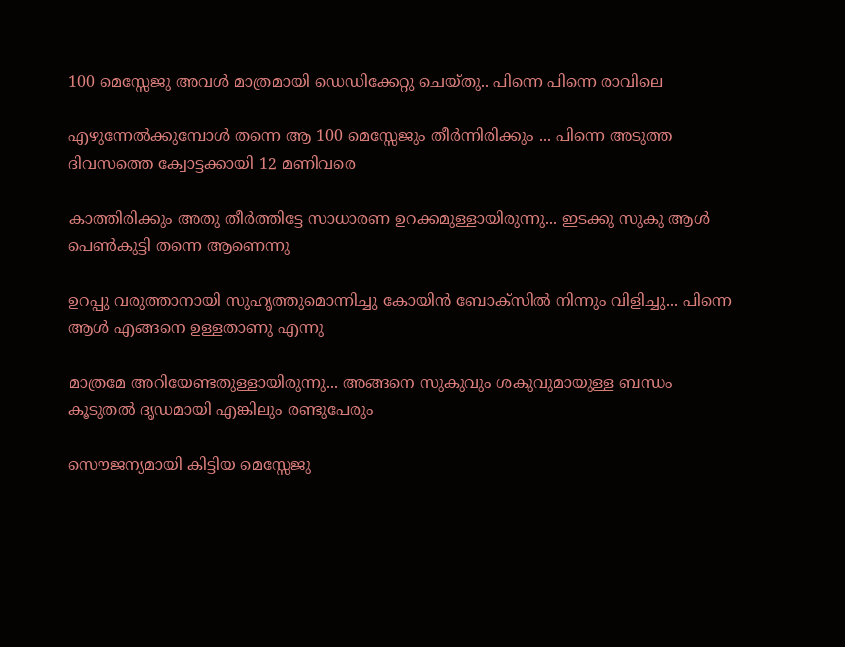100 മെസ്സേജു അവള്‍ മാത്രമായി ഡെഡിക്കേറ്റു ചെയ്തു.. പിന്നെ പിന്നെ രാവിലെ

എഴുന്നേല്‍ക്കുമ്പോള്‍ തന്നെ ആ 100 മെസ്സേജും തീര്‍ന്നിരിക്കും ... പിന്നെ അടുത്ത ദിവസത്തെ ക്വോട്ടക്കായി 12 മണിവരെ

കാത്തിരിക്കും അതു തീര്‍ത്തിട്ടേ സാധാരണ ഉറക്കമുള്ളായിരുന്നു... ഇടക്കു സുകു ആള്‍ പെണ്‍കുട്ടി തന്നെ ആണെന്നു

ഉറപ്പു വരുത്താനായി സുഹൃത്തുമൊന്നിച്ചു കോയിന്‍ ബോക്സില്‍ നിന്നും വിളിച്ചു... പിന്നെ ആള്‍ എങ്ങനെ ഉള്ളതാണു എന്നു

മാത്രമേ അറിയേണ്ടതുള്ളായിരുന്നു... അങ്ങനെ സുകുവും ശകുവുമായുള്ള ബന്ധം കൂടുതല്‍ ദൃഡമായി എങ്കിലും രണ്ടുപേരും

സൌജന്യമായി കിട്ടിയ മെസ്സേജു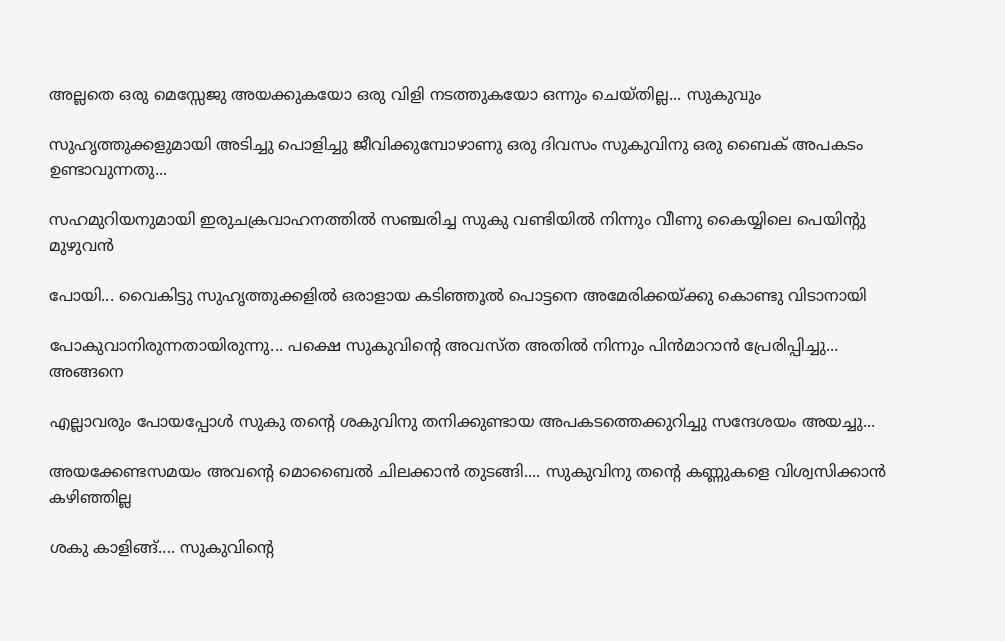അല്ലതെ ഒരു മെസ്സേജു അയക്കുകയോ ഒരു വിളി നടത്തുകയോ ഒന്നും ചെയ്തില്ല... സുകുവും

സുഹൃത്തുക്കളുമായി അടിച്ചു പൊളിച്ചു ജീവിക്കുമ്പോഴാണു ഒരു ദിവസം സുകുവിനു ഒരു ബൈക് അപകടം ഉണ്ടാവുന്നതു...

സഹമുറിയനുമായി ഇരുചക്രവാഹനത്തില്‍ സഞ്ചരിച്ച സുകു വണ്ടിയില്‍ നിന്നും വീണു കൈയ്യിലെ പെയിന്‍റു മുഴുവന്‍

പോയി... വൈകിട്ടു സുഹൃത്തുക്കളില്‍ ഒരാളായ കടിഞ്ഞൂല്‍ പൊട്ടനെ അമേരിക്കയ്ക്കു കൊണ്ടു വിടാനായി

പോകുവാനിരുന്നതായിരുന്നു... പക്ഷെ സുകുവിന്‍റെ അവസ്ത അതില്‍ നിന്നും പിന്‍മാറാന്‍ പ്രേരിപ്പിച്ചു... അങ്ങനെ

എല്ലാവരും പോയപ്പോള്‍ സുകു തന്‍റെ ശകുവിനു തനിക്കുണ്ടായ അപകടത്തെക്കുറിച്ചു സന്ദേശയം അയച്ചു...

അയക്കേണ്ടസമയം അവന്‍റെ മൊബൈല്‍ ചിലക്കാന്‍ തുടങ്ങി.... സുകുവിനു തന്‍റെ കണ്ണുകളെ വിശ്വസിക്കാന്‍ കഴിഞ്ഞില്ല

ശകു കാളിങ്ങ്.... സുകുവിന്‍റെ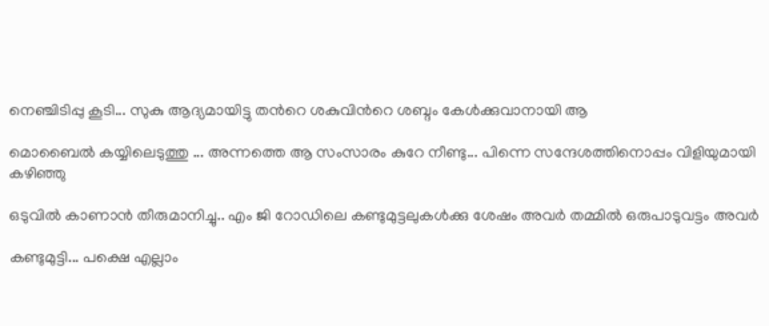നെഞ്ചിടിപ്പു കൂടി... സുകു ആദ്യമായിട്ടു തന്‍റെ ശകുവിന്‍റെ ശബ്ദം കേള്‍ക്കുവാനായി ആ

മൊബൈല്‍ കയ്യിലെടുത്തു ... അന്നത്തെ ആ സംസാരം കുറേ നീണ്ടു... പിന്നെ സന്ദേശത്തിനൊപ്പം വിളിയുമായി കഴിഞ്ഞു

ഒടുവില്‍ കാണാന്‍ തീരുമാനിച്ചു.. എം ജി റോഡിലെ കണ്ടുമുട്ടലുകള്‍ക്കു ശേഷം അവര്‍ തമ്മില്‍ ഒരുപാടുവട്ടം അവര്‍

കണ്ടുമുട്ടി... പക്ഷെ എല്ലാം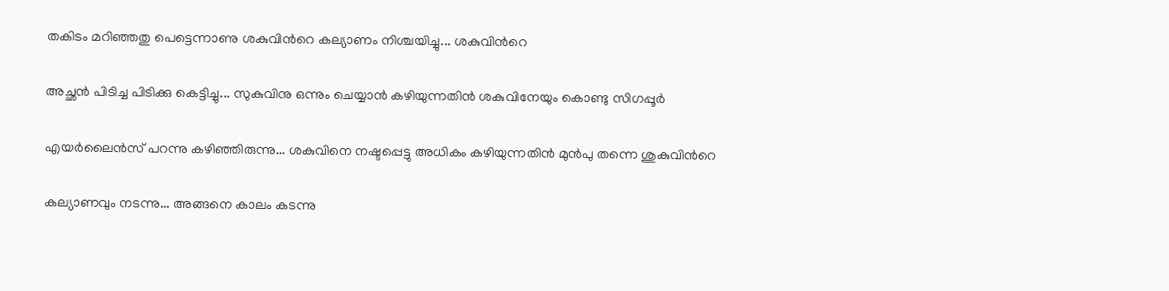തകിടം മറിഞ്ഞതു പെട്ടെന്നാണു ശകുവിന്‍റെ കല്യാണം നിശ്ചയിച്ചു... ശകുവിന്‍റെ

അച്ഛന്‍ പിടിച്ച പിടിക്കു കെട്ടിച്ചു... സുകുവിനു ഒന്നും ചെയ്യാന്‍ കഴിയുന്നതിന്‍ ശകുവിനേയും കൊണ്ടു സിഗപ്പൂര്‍

എയര്‍ലൈന്‍സ് പറന്നു കഴിഞ്ഞിരുന്നു... ശകുവിനെ നഷ്ടപ്പെട്ടു അധികം കഴിയുന്നതിന്‍ മുന്‍പു തന്നെ ശുകുവിന്‍റെ

കല്യാണവും നടന്നു... അങ്ങനെ കാലം കടന്നു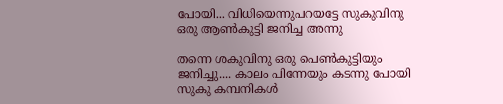പോയി... വിധിയെന്നുപറയട്ടേ സുകുവിനു ഒരു ആണ്‍കുട്ടി ജനിച്ച അന്നു

തന്നെ ശകുവിനു ഒരു പെണ്‍കുട്ടിയും ജനിച്ചു.... കാലം പിന്നേയും കടന്നു പോയി സുകു കമ്പനികള്‍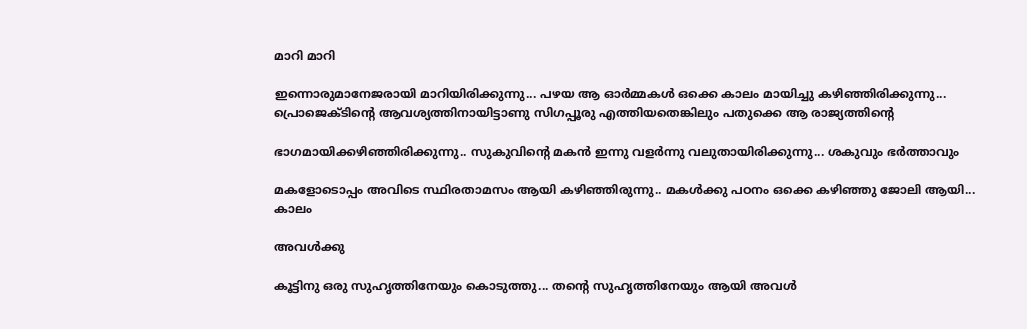മാറി മാറി

ഇന്നൊരുമാനേജരായി മാറിയിരിക്കുന്നു... പഴയ ആ ഓര്‍മ്മകള്‍ ഒക്കെ കാലം മായിച്ചു കഴിഞ്ഞിരിക്കുന്നു...
പ്രൊജെക്ടിന്‍റെ ആവശ്യത്തിനായിട്ടാണു സിഗപ്പൂരു എത്തിയതെങ്കിലും പതുക്കെ ആ രാജ്യത്തിന്‍റെ

ഭാഗമായിക്കഴിഞ്ഞിരിക്കുന്നു.. സുകുവിന്‍റെ മകന്‍ ഇന്നു വളര്‍ന്നു വലുതായിരിക്കുന്നു... ശകുവും ഭര്‍ത്താവും

മകളോടൊപ്പം അവിടെ സ്ഥിരതാമസം ആയി കഴിഞ്ഞിരുന്നു.. മകള്‍ക്കു പഠനം ഒക്കെ കഴിഞ്ഞു ജോലി ആയി... കാലം

അവള്‍ക്കു

കൂട്ടിനു ഒരു സുഹൃത്തിനേയും കൊടുത്തു... തന്‍റെ സുഹൃത്തിനേയും ആയി അവള്‍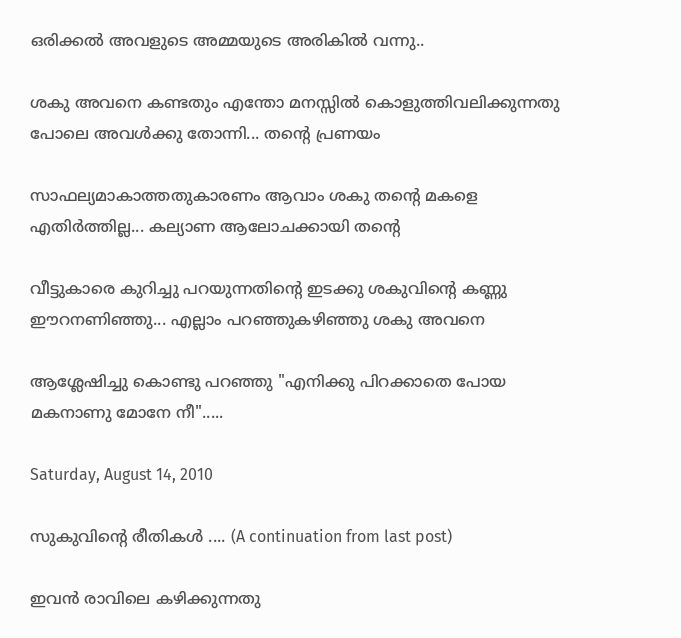ഒരിക്കല്‍ അവളുടെ അമ്മയുടെ അരികില്‍ വന്നു..

ശകു അവനെ കണ്ടതും എന്തോ മനസ്സില്‍ കൊളുത്തിവലിക്കുന്നതു പോലെ അവള്‍ക്കു തോന്നി... തന്‍റെ പ്രണയം

സാഫല്യമാകാത്തതുകാരണം ആവാം ശകു തന്‍റെ മകളെ എതിര്‍ത്തില്ല... കല്യാണ ആലോചക്കായി തന്‍റെ

വീട്ടുകാരെ കുറിച്ചു പറയുന്നതിന്‍റെ ഇടക്കു ശകുവിന്‍റെ കണ്ണു ഈറനണിഞ്ഞു... എല്ലാം പറഞ്ഞുകഴിഞ്ഞു ശകു അവനെ

ആശ്ലേഷിച്ചു കൊണ്ടു പറഞ്ഞു "എനിക്കു പിറക്കാതെ പോയ മകനാണു മോനേ നീ".....

Saturday, August 14, 2010

സുകുവിന്‍റെ രീതികള്‍ .... (A continuation from last post)

ഇവന്‍ രാവിലെ കഴിക്കുന്നതു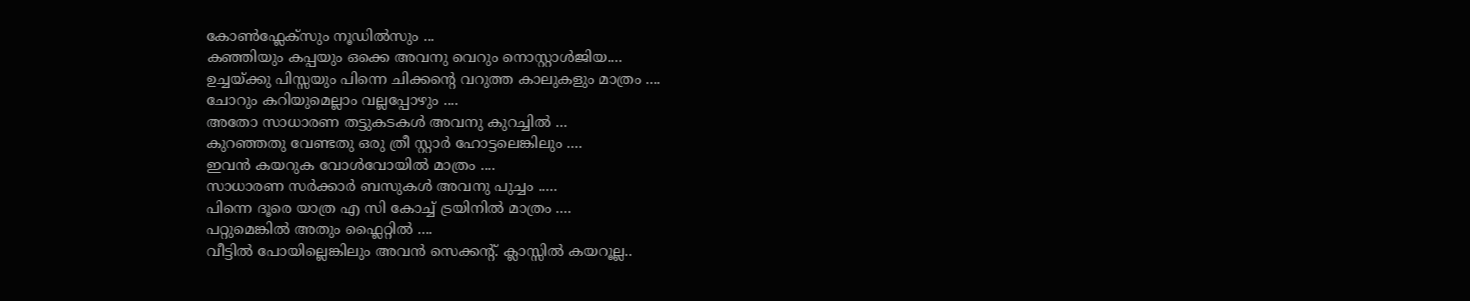കോണ്‍ഫ്ലേക്സും നൂഡില്‍സും ...
കഞ്ഞിയും കപ്പയും ഒക്കെ അവനു വെറും നൊസ്റ്റാള്‍ജിയ....
ഉച്ചയ്ക്കു പിസ്സയും പിന്നെ ചിക്കന്‍റെ വറുത്ത കാലുകളും മാത്രം ....
ചോറും കറിയുമെല്ലാം വല്ലപ്പോഴും ....
അതോ സാധാരണ തട്ടുകടകള്‍ അവനു കുറച്ചില്‍ ...
കുറഞ്ഞതു വേണ്ടതു ഒരു ത്രീ സ്റ്റാര്‍ ഹോട്ടലെങ്കിലും ....
ഇവന്‍ കയറുക വോള്‍വോയില്‍ മാത്രം ....
സാധാരണ സര്‍ക്കാര്‍ ബസുകള്‍ അവനു പുച്ചം .....
പിന്നെ ദൂരെ യാത്ര എ സി കോച്ച് ട്രയിനില്‍ മാത്രം ....
പറ്റുമെങ്കില്‍ അതും ഫ്ലൈറ്റില്‍ ....
വീട്ടില്‍ പോയില്ലെങ്കിലും അവന്‍ സെക്കന്‍റ്. ക്ലാസ്സില്‍ കയറൂല്ല..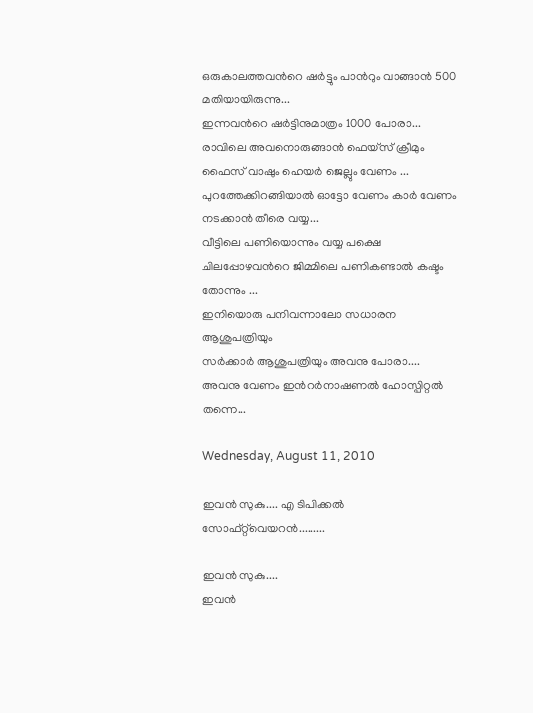ഒരുകാലത്തവന്‍റെ ഷര്‍ട്ടും പാന്‍റും വാങ്ങാന്‍ 500 മതിയായിരുന്നു...
ഇന്നവന്‍റെ ഷര്‍ട്ടിനുമാത്രം 1000 പോരാ...
രാവിലെ അവനൊരുങ്ങാന്‍ ഫെയ്സ് ക്രീമും ഫൈസ് വാഷും ഹെയര്‍ ജെല്ലും വേണം ...
പുറത്തേക്കിറങ്ങിയാല്‍ ഓട്ടോ വേണം കാര്‍ വേണം നടക്കാന്‍ തീരെ വയ്യ...
വീട്ടിലെ പണിയൊന്നും വയ്യ പക്ഷെ ചിലപ്പോഴവന്‍റെ ജിമ്മിലെ പണികണ്ടാല്‍ കഷ്ടം തോന്നും ...
ഇനിയൊരു പനിവന്നാലോ സധാരന ആശുപത്രിയും
സര്‍ക്കാര്‍ ആശുപത്രിയും അവനു പോരാ....
അവനു വേണം ഇന്‍റര്‍നാഷണല്‍ ഹോസ്പിറ്റല്‍ തന്നെ...

Wednesday, August 11, 2010

ഇവന്‍ സുകു.... എ ടിപിക്കല്‍ സോഫ്റ്റ്‌വെയറന്‍.........

ഇവന്‍ സുകു....
ഇവന്‍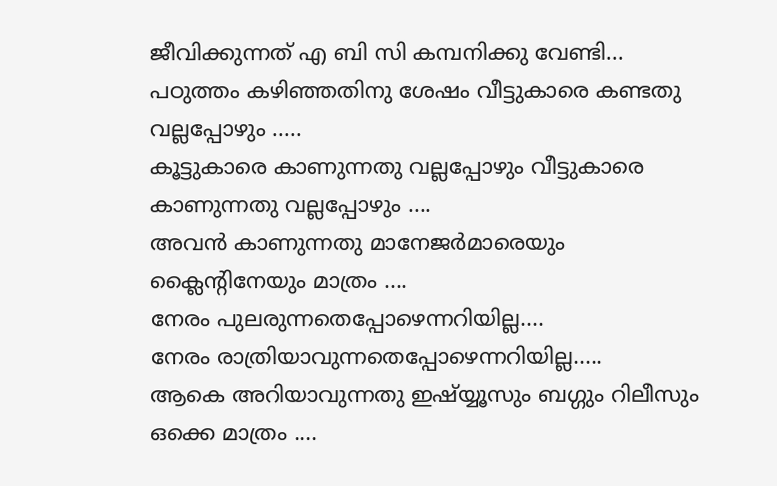ജീവിക്കുന്നത് എ ബി സി കമ്പനിക്കു വേണ്ടി...
പഠുത്തം കഴിഞ്ഞതിനു ശേഷം വീട്ടുകാരെ കണ്ടതു വല്ലപ്പോഴും .....
കൂട്ടുകാരെ കാണുന്നതു വല്ലപ്പോഴും വീട്ടുകാരെ കാണുന്നതു വല്ലപ്പോഴും ....
അവന്‍ കാണുന്നതു മാനേജര്‍മാരെയും ക്ലൈന്‍റിനേയും മാത്രം ....
നേരം പുലരുന്നതെപ്പോഴെന്നറിയില്ല....
നേരം രാത്രിയാവുന്നതെപ്പോഴെന്നറിയില്ല.....
ആകെ അറിയാവുന്നതു ഇഷ്യ്യൂസും ബഗ്ഗും റിലീസും ഒക്കെ മാത്രം ....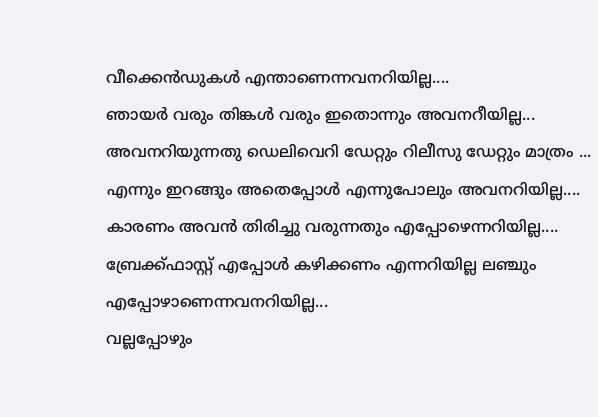വീക്കെന്‍ഡുകള്‍ എന്താണെന്നവനറിയില്ല....
ഞായര്‍ വരും തിങ്കള്‍ വരും ഇതൊന്നും അവനറീയില്ല...
അവനറിയുന്നതു ഡെലിവെറി ഡേറ്റും റിലീസു ഡേറ്റും മാത്രം ...
എന്നും ഇറങ്ങും അതെപ്പോള്‍ എന്നുപോലും അവനറിയില്ല....
കാരണം അവന്‍ തിരിച്ചു വരുന്നതും എപ്പോഴെന്നറിയില്ല....
ബ്രേക്ക്ഫാസ്റ്റ് എപ്പോള്‍ കഴിക്കണം എന്നറിയില്ല ലഞ്ചും എപ്പോഴാണെന്നവനറിയില്ല...
വല്ലപ്പോഴും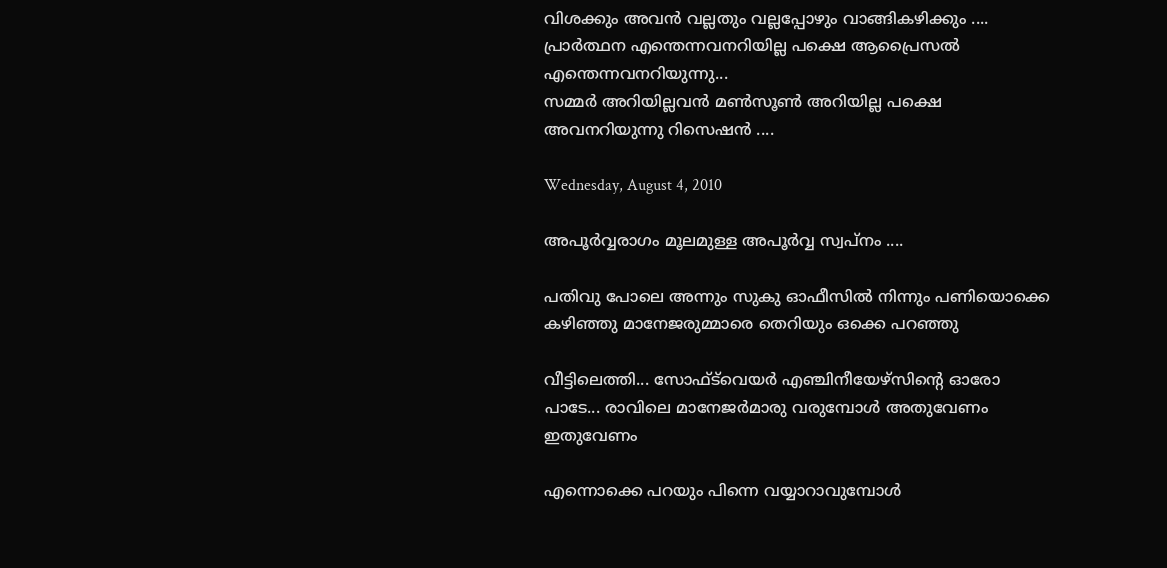വിശക്കും അവന്‍ വല്ലതും വല്ലപ്പോഴും വാങ്ങികഴിക്കും ....
പ്രാര്‍ത്ഥന എന്തെന്നവനറിയില്ല പക്ഷെ ആപ്രൈസല്‍ എന്തെന്നവനറിയുന്നു...
സമ്മര്‍ അറിയില്ലവന്‍ മണ്‍സൂണ്‍ അറിയില്ല പക്ഷെ അവനറിയുന്നു റിസെഷന്‍ ....

Wednesday, August 4, 2010

അപൂര്‍വ്വരാഗം മൂലമുള്ള അപൂര്‍വ്വ സ്വപ്നം ....

പതിവു പോലെ അന്നും സുകു ഓഫീസില്‍ നിന്നും പണിയൊക്കെ കഴിഞ്ഞു മാനേജരുമ്മാരെ തെറിയും ഒക്കെ പറഞ്ഞു

വീട്ടിലെത്തി... സോഫ്ട്‌വെയര്‍ എഞ്ചിനീയേഴ്സിന്‍റെ ഓരോ പാടേ... രാവിലെ മാനേജര്‍മാരു വരുമ്പോള്‍ അതുവേണം ഇതുവേണം

എന്നൊക്കെ പറയും പിന്നെ വയ്യാറാവുമ്പോള്‍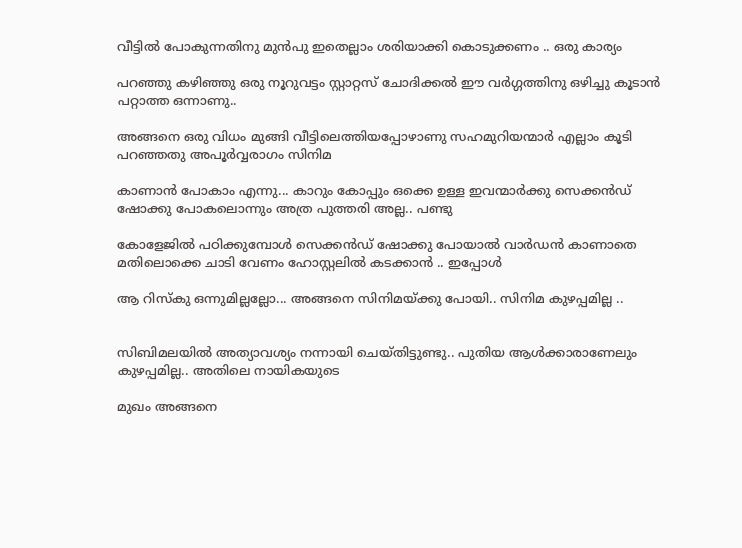വീട്ടില്‍ പോകുന്നതിനു മുന്‍പു ഇതെല്ലാം ശരിയാക്കി കൊടുക്കണം .. ഒരു കാര്യം

പറഞ്ഞു കഴിഞ്ഞു ഒരു നൂറുവട്ടം സ്റ്റാറ്റസ് ചോദിക്കല്‍ ഈ വര്‍ഗ്ഗത്തിനു ഒഴിച്ചു കൂടാന്‍ പറ്റാത്ത ഒന്നാണു..

അങ്ങനെ ഒരു വിധം മുങ്ങി വീട്ടിലെത്തിയപ്പോഴാണു സഹമുറിയന്മാര്‍ എല്ലാം കൂടി പറഞ്ഞതു അപൂര്‍വ്വരാഗം സിനിമ

കാണാന്‍ പോകാം എന്നു... കാറും കോപ്പും ഒക്കെ ഉള്ള ഇവന്മാര്‍ക്കു സെക്കന്‍ഡ് ഷോക്കു പോകലൊന്നും അത്ര പുത്തരി അല്ല.. പണ്ടു

കോളേജില്‍ പഠിക്കുമ്പോള്‍ സെക്കന്‍ഡ് ഷോക്കു പോയാല്‍ വാര്‍ഡന്‍ കാണാതെ മതിലൊക്കെ ചാടി വേണം ഹോസ്റ്റലില്‍ കടക്കാന്‍ .. ഇപ്പോള്‍

ആ റിസ്കു ഒന്നുമില്ലല്ലോ... അങ്ങനെ സിനിമയ്ക്കു പോയി.. സിനിമ കുഴപ്പമില്ല ..


സിബിമലയില്‍ അത്യാവശ്യം നന്നായി ചെയ്തിട്ടുണ്ടു.. പുതിയ ആള്‍ക്കാരാണേലും കുഴപ്പമില്ല.. അതിലെ നായികയുടെ

മുഖം അങ്ങനെ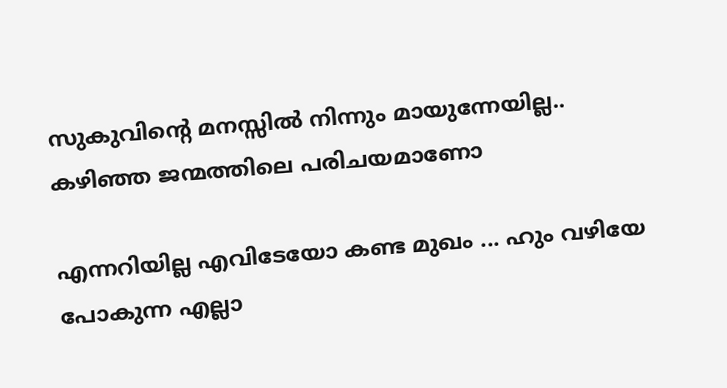സുകുവിന്‍റെ മനസ്സില്‍ നിന്നും മായുന്നേയില്ല.. കഴിഞ്ഞ ജന്മത്തിലെ പരിചയമാണോ

എന്നറിയില്ല എവിടേയോ കണ്ട മുഖം ... ഹും വഴിയേ പോകുന്ന എല്ലാ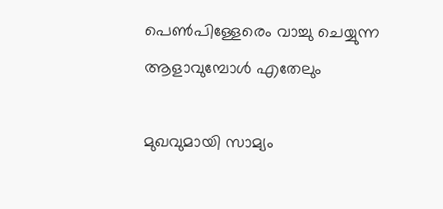പെണ്‍പിള്ളേരെം വാച്ചു ചെയ്യുന്ന ആളാവുമ്പോള്‍ എതേലും

മുഖവുമായി സാമ്യം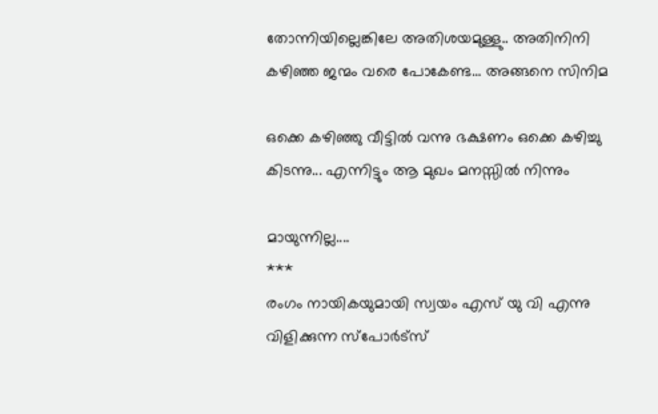തോന്നിയില്ലെങ്കിലേ അതിശയമുള്ളു.. അതിനിനി കഴിഞ്ഞ ജന്മം വരെ പോകേണ്ട... അങ്ങനെ സിനിമ

ഒക്കെ കഴിഞ്ഞു വീട്ടില്‍ വന്നു ഭക്ഷണം ഒക്കെ കഴിച്ചു കിടന്നു... എന്നിട്ടും ആ മുഖം മനസ്സില്‍ നിന്നും

മായുന്നില്ല....
***
രംഗം നായികയുമായി സ്വയം എസ് യു വി എന്നു വിളിക്കുന്ന സ്പോര്‍ട്സ്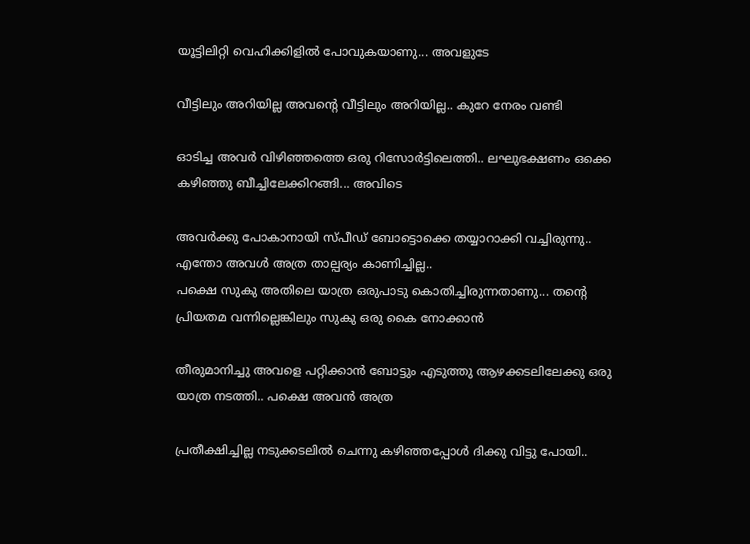യൂട്ടിലിറ്റി വെഹിക്കിളില്‍ പോവുകയാണു... അവളുടേ

വീട്ടിലും അറിയില്ല അവന്‍റെ വീട്ടിലും അറിയില്ല.. കുറേ നേരം വണ്ടി

ഓടിച്ച അവര്‍ വിഴിഞ്ഞത്തെ ഒരു റിസോര്‍ട്ടിലെത്തി.. ലഘുഭക്ഷണം ഒക്കെ കഴിഞ്ഞു ബീച്ചിലേക്കിറങ്ങി... അവിടെ

അവര്‍ക്കു പോകാനായി സ്പീഡ് ബോട്ടൊക്കെ തയ്യാറാക്കി വച്ചിരുന്നു.. എന്തോ അവള്‍ അത്ര താല്പര്യം കാണിച്ചില്ല..
പക്ഷെ സുകു അതിലെ യാത്ര ഒരുപാടു കൊതിച്ചിരുന്നതാണു... തന്‍റെ പ്രിയതമ വന്നില്ലെങ്കിലും സുകു ഒരു കൈ നോക്കാന്‍

തീരുമാനിച്ചു അവളെ പറ്റിക്കാന്‍ ബോട്ടും എടുത്തു ആഴക്കടലിലേക്കു ഒരു യാത്ര നടത്തി.. പക്ഷെ അവന്‍ അത്ര

പ്രതീക്ഷിച്ചില്ല നടുക്കടലില്‍ ചെന്നു കഴിഞ്ഞപ്പോള്‍ ദിക്കു വിട്ടു പോയി..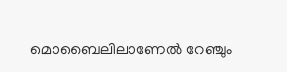മൊബൈലിലാണേല്‍ റേഞ്ചും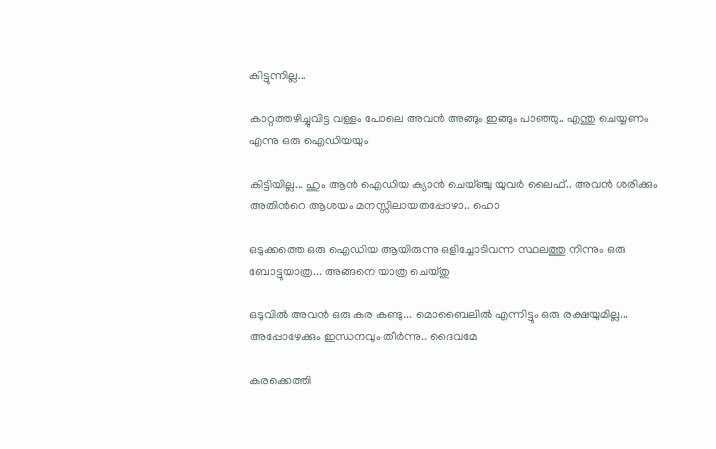കിട്ടുന്നില്ല...

കാറ്റത്തഴിച്ചുവിട്ട വള്ളം പോലെ അവന്‍ അങ്ങും ഇങ്ങും പാഞ്ഞു.. എന്തു ചെയ്യണം എന്നു ഒരു ഐഡിയയും

കിട്ടിയില്ല... ഹും ആന്‍ ഐഡിയ ക്യാന്‍ ചെയ്ഞ്ചു യുവര്‍ ലൈഫ്.. അവന്‍ ശരിക്കും അതിന്‍റെ ആശയം മനസ്സിലായതപ്പോഴാ.. ഹൊ

ഒടുക്കത്തെ ഒരു ഐഡിയ ആയിരുന്നു ഒളിച്ചോടിവന്ന സ്ഥലത്തു നിന്നും ഒരു ബോട്ടുയാത്ര... അങ്ങനെ യാത്ര ചെയ്തു

ഒടുവില്‍ അവന്‍ ഒരു കര കണ്ടു... മൊബൈലില്‍ എന്നിട്ടും ഒരു രക്ഷയുമില്ല... അപ്പോഴേക്കും ഇന്ധനവും തീര്‍ന്നു.. ദൈവമേ

കരക്കെത്തി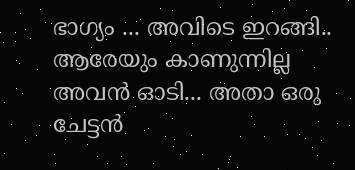ഭാഗ്യം ... അവിടെ ഇറങ്ങി.. ആരേയും കാണുന്നില്ല അവന്‍ ഓടി... അതാ ഒരു ചേട്ടന്‍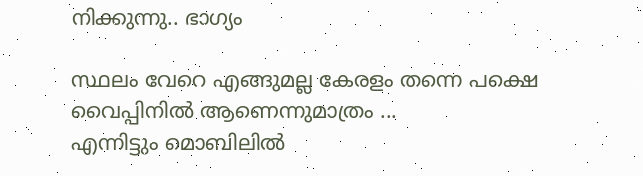നിക്കുന്നു.. ഭാഗ്യം

സ്ഥലം വേറെ എങ്ങുമല്ല കേരളം തന്നെ പക്ഷെ വൈപ്പിനില്‍ ആണെന്നുമാത്രം ...
എന്നിട്ടും മൊബിലില്‍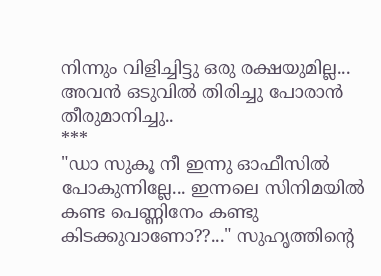നിന്നും വിളിച്ചിട്ടു ഒരു രക്ഷയുമില്ല... അവന്‍ ഒടുവില്‍ തിരിച്ചു പോരാന്‍ തീരുമാനിച്ചു..
***
"ഡാ സുകൂ നീ ഇന്നു ഓഫീസില്‍ പോകുന്നില്ലേ... ഇന്നലെ സിനിമയില്‍ കണ്ട പെണ്ണിനേം കണ്ടു കിടക്കുവാണോ??..." സുഹൃത്തിന്‍റെ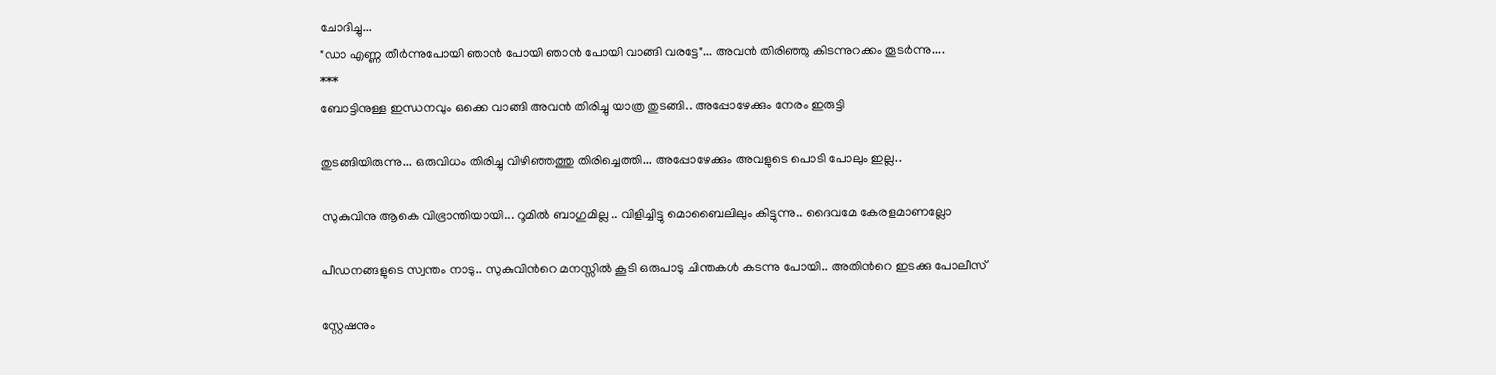ചോദിച്ചു...
"ഡാ എണ്ണ തീര്‍ന്നുപോയി ഞാന്‍ പോയി ഞാന്‍ പോയി വാങ്ങി വരട്ടേ"... അവന്‍ തിരിഞ്ഞു കിടന്നുറക്കം തൂടര്‍ന്നു....
***
ബോട്ടിനുള്ള ഇന്ധനവും ഒക്കെ വാങ്ങി അവന്‍ തിരിച്ചു യാത്ര തുടങ്ങി.. അപ്പോഴേക്കും നേരം ഇരുട്ടി

തുടങ്ങിയിരുന്നു... ഒരുവിധം തിരിച്ചു വിഴിഞ്ഞത്തു തിരിച്ചെത്തി... അപ്പോഴേക്കും അവളുടെ പൊടി പോലും ഇല്ല..

സുകുവിനു ആകെ വിഭ്രാന്തിയായി... റൂമില്‍ ബാഗുമില്ല .. വിളിച്ചിട്ടു മൊബൈലിലും കിട്ടുന്നു.. ദൈവമേ കേരളമാണല്ലോ

പീഡനങ്ങളുടെ സ്വന്തം നാടു.. സുകുവിന്‍റെ മനസ്സില്‍ കൂടി ഒരുപാടു ചിന്തകള്‍ കടന്നു പോയി.. അതിന്‍റെ ഇടക്കു പോലീസ്

സ്റ്റേഷനും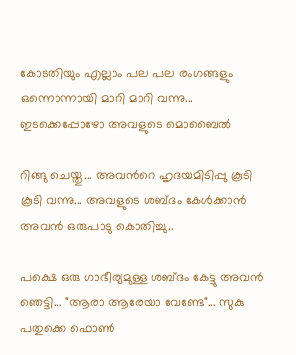കോടതിയും എല്ലാം പല പല രംഗങ്ങളും ഒന്നൊന്നായി മാറി മാറി വന്നു... ഇടക്കെപ്പോഴോ അവളുടെ മൊബൈല്‍

റിങ്ങു ചെയ്തു... അവന്‍റെ ഹൃദയമിടിപ്പു കൂടി കൂടി വന്നു... അവളുടെ ശബ്ദം കേള്‍ക്കാന്‍ അവന്‍ ഒരുപാടു കൊതിച്ചു..

പക്ഷെ ഒരു ഗാഭീര്യമുള്ള ശബ്ദം കേട്ടു അവന്‍ ഞെട്ടി... "ആരാ ആരേയാ വേണ്ടേ"... സുകു പതുക്കെ ഫൊണ്‍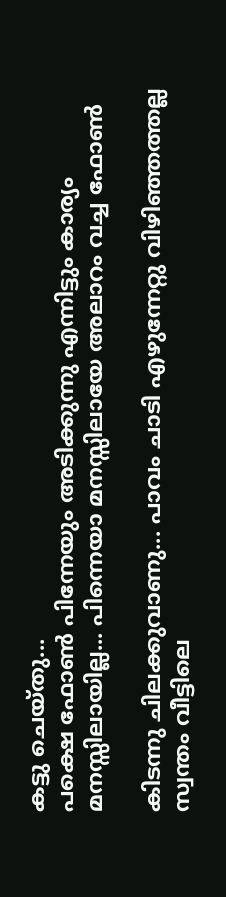കട്ടു ചെയ്തു...
പക്ഷെ ഫോണ്‍ പിന്നേയും അടിക്കുന്നു എന്നിട്ടും കാര്യം മനസ്സിലായില്ല... പിന്നെയാ മനസ്സിലായേ അലാറം വച്ച ഫോണ്‍

കിടന്നു ചിലക്കുവാണു... പാവം ചാടി എഴുന്നേറ്റു വിഴിഞ്ഞത്തല്ല സ്വന്തം വീട്ടിലെ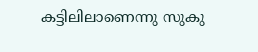കട്ടിലിലാണെന്നു സുകു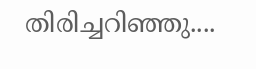തിരിച്ചറിഞ്ഞു....